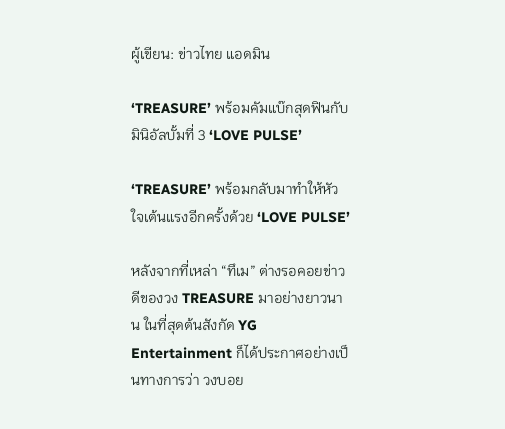ผู้เขียน: ข่าวไทย แอดมิน

‘TREASURE’ พร้อมคัมแบ๊กสุดฟินกับมินิอัลบั้มที่ 3 ‘LOVE PULSE’

‘TREASURE’ พร้อมกลับมาทำให้หัวใจเต้นแรงอีกครั้งด้วย ‘LOVE PULSE’

หลังจากที่เหล่า “ทึเม” ต่างรอคอยข่าวดีของวง TREASURE มาอย่างยาวนาน ในที่สุดต้นสังกัด YG Entertainment ก็ได้ประกาศอย่างเป็นทางการว่า วงบอย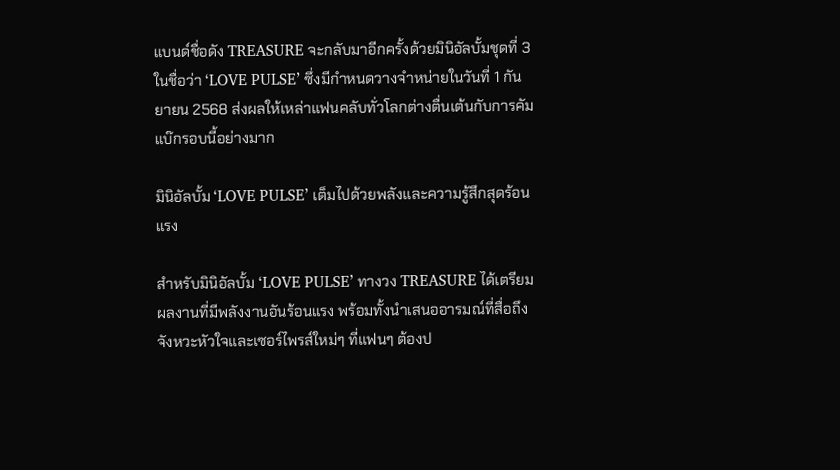แบนด์ชื่อดัง TREASURE จะกลับมาอีกครั้งด้วยมินิอัลบั้มชุดที่ 3 ในชื่อว่า ‘LOVE PULSE’ ซึ่งมีกำหนดวางจำหน่ายในวันที่ 1 กันยายน 2568 ส่งผลให้เหล่าแฟนคลับทั่วโลกต่างตื่นเต้นกับการคัมแบ๊กรอบนี้อย่างมาก

มินิอัลบั้ม ‘LOVE PULSE’ เต็มไปด้วยพลังและความรู้สึกสุดร้อนแรง

สำหรับมินิอัลบั้ม ‘LOVE PULSE’ ทางวง TREASURE ได้เตรียมผลงานที่มีพลังงานอันร้อนแรง พร้อมทั้งนำเสนออารมณ์ที่สื่อถึงจังหวะหัวใจและเซอร์ไพรส์ใหม่ๆ ที่แฟนๆ ต้องป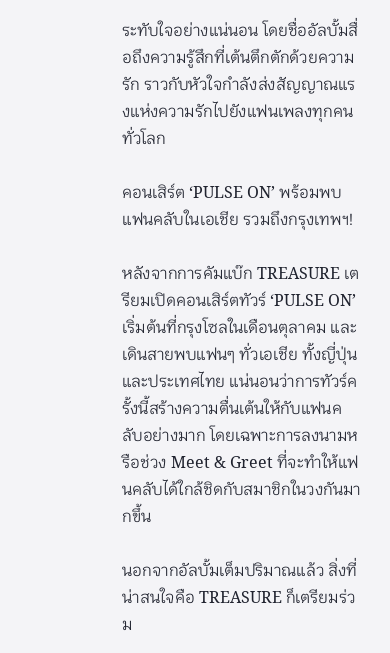ระทับใจอย่างแน่นอน โดยชื่ออัลบั้มสื่อถึงความรู้สึกที่เต้นตึกตักด้วยความรัก ราวกับหัวใจกำลังส่งสัญญาณแรงแห่งความรักไปยังแฟนเพลงทุกคนทั่วโลก

คอนเสิร์ต ‘PULSE ON’ พร้อมพบแฟนคลับในเอเชีย รวมถึงกรุงเทพฯ!

หลังจากการคัมแบ๊ก TREASURE เตรียมเปิดคอนเสิร์ตทัวร์ ‘PULSE ON’ เริ่มต้นที่กรุงโซลในเดือนตุลาคม และเดินสายพบแฟนๆ ทั่วเอเชีย ทั้งญี่ปุ่นและประเทศไทย แน่นอนว่าการทัวร์ครั้งนี้สร้างความตื่นเต้นให้กับแฟนคลับอย่างมาก โดยเฉพาะการลงนามหรือช่วง Meet & Greet ที่จะทำให้แฟนคลับได้ใกล้ชิดกับสมาชิกในวงกันมากขึ้น

นอกจากอัลบั้มเต็มปริมาณแล้ว สิ่งที่น่าสนใจคือ TREASURE ก็เตรียมร่วม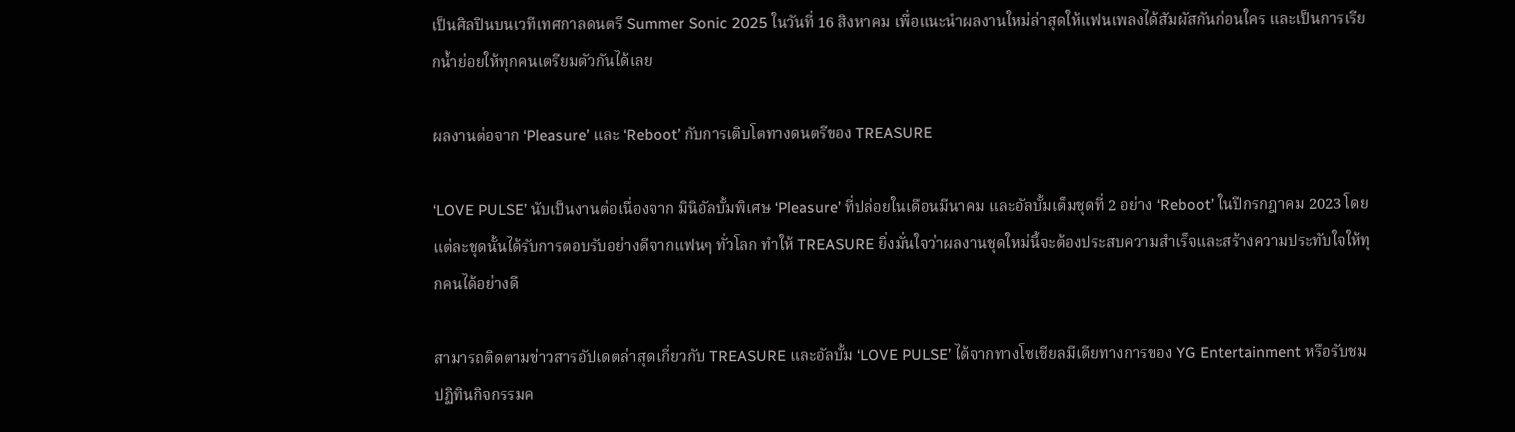เป็นศิลปินบนเวทีเทศกาลดนตรี Summer Sonic 2025 ในวันที่ 16 สิงหาคม เพื่อแนะนำผลงานใหม่ล่าสุดให้แฟนเพลงได้สัมผัสกันก่อนใคร และเป็นการเรียกน้ำย่อยให้ทุกคนเตรียมตัวกันได้เลย

ผลงานต่อจาก ‘Pleasure’ และ ‘Reboot’ กับการเติบโตทางดนตรีของ TREASURE

‘LOVE PULSE’ นับเป็นงานต่อเนื่องจาก มินิอัลบั้มพิเศษ ‘Pleasure’ ที่ปล่อยในเดือนมีนาคม และอัลบั้มเต็มชุดที่ 2 อย่าง ‘Reboot’ ในปีกรกฎาคม 2023 โดยแต่ละชุดนั้นได้รับการตอบรับอย่างดีจากแฟนๆ ทั่วโลก ทำให้ TREASURE ยิ่งมั่นใจว่าผลงานชุดใหม่นี้จะต้องประสบความสำเร็จและสร้างความประทับใจให้ทุกคนได้อย่างดี

สามารถติดตามข่าวสารอัปเดตล่าสุดเกี่ยวกับ TREASURE และอัลบั้ม ‘LOVE PULSE’ ได้จากทางโซเชียลมีเดียทางการของ YG Entertainment หรือรับชมปฏิทินกิจกรรมค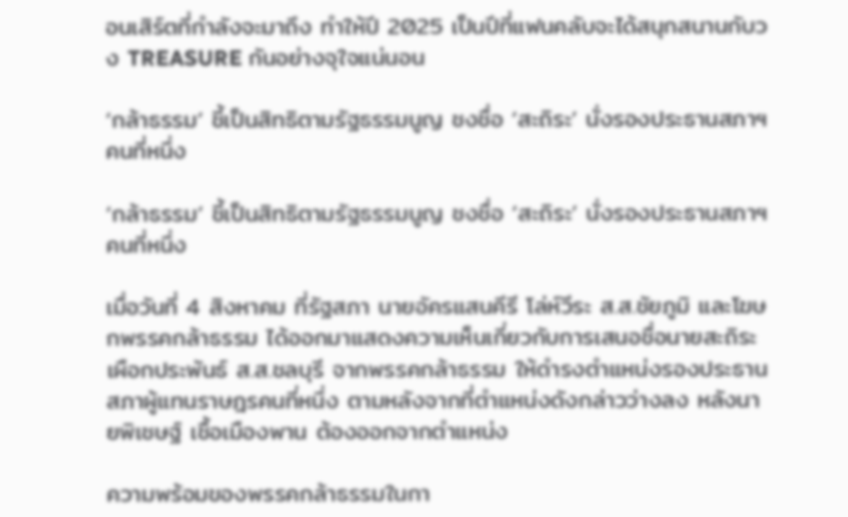อนเสิร์ตที่กำลังจะมาถึง ทำให้ปี 2025 เป็นปีที่แฟนคลับจะได้สนุกสนานกับวง TREASURE กันอย่างจุใจแน่นอน

‘กล้าธรรม’ ชี้เป็นสิทธิตามรัฐธรรมนูญ ชงชื่อ ‘สะถิระ’ นั่งรองประธานสภาฯ คนที่หนึ่ง

‘กล้าธรรม’ ชี้เป็นสิทธิตามรัฐธรรมนูญ ชงชื่อ ‘สะถิระ’ นั่งรองประธานสภาฯ คนที่หนึ่ง

เมื่อวันที่ 4 สิงหาคม ที่รัฐสภา นายอัครแสนคีรี โล่ห์วีระ ส.ส.ชัยภูมิ และโฆษกพรรคกล้าธรรม ได้ออกมาแสดงความเห็นเกี่ยวกับการเสนอชื่อนายสะถิระ เผือกประพันธ์ ส.ส.ชลบุรี จากพรรคกล้าธรรม ให้ดำรงตำแหน่งรองประธานสภาผู้แทนราษฎรคนที่หนึ่ง ตามหลังจากที่ตำแหน่งดังกล่าวว่างลง หลังนายพิเชษฐ์ เชื้อเมืองพาน ต้องออกจากตำแหน่ง

ความพร้อมของพรรคกล้าธรรมในกา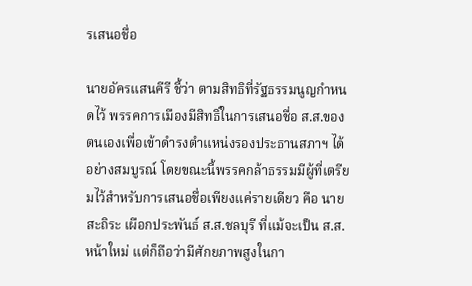รเสนอชื่อ

นายอัครแสนคีรี ชี้ว่า ตามสิทธิที่รัฐธรรมนูญกำหนดไว้ พรรคการเมืองมีสิทธิ์ในการเสนอชื่อ ส.ส.ของตนเองเพื่อเข้าดำรงตำแหน่งรองประธานสภาฯ ได้อย่างสมบูรณ์ โดยขณะนี้พรรคกล้าธรรมมีผู้ที่เตรียมไว้สำหรับการเสนอชื่อเพียงแค่รายเดียว คือ นายสะถิระ เผือกประพันธ์ ส.ส.ชลบุรี ที่แม้จะเป็น ส.ส.หน้าใหม่ แต่ก็ถือว่ามีศักยภาพสูงในกา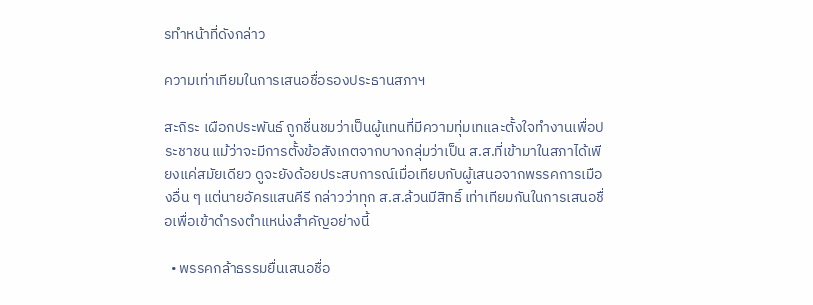รทำหน้าที่ดังกล่าว

ความเท่าเทียมในการเสนอชื่อรองประธานสภาฯ

สะถิระ เผือกประพันธ์ ถูกชื่นชมว่าเป็นผู้แทนที่มีความทุ่มเทและตั้งใจทำงานเพื่อประชาชน แม้ว่าจะมีการตั้งข้อสังเกตจากบางกลุ่มว่าเป็น ส.ส.ที่เข้ามาในสภาได้เพียงแค่สมัยเดียว ดูจะยังด้อยประสบการณ์เมื่อเทียบกับผู้เสนอจากพรรคการเมืองอื่น ๆ แต่นายอัครแสนคีรี กล่าวว่าทุก ส.ส.ล้วนมีสิทธิ์ เท่าเทียมกันในการเสนอชื่อเพื่อเข้าดำรงตำแหน่งสำคัญอย่างนี้

  • พรรคกล้าธรรมยื่นเสนอชื่อ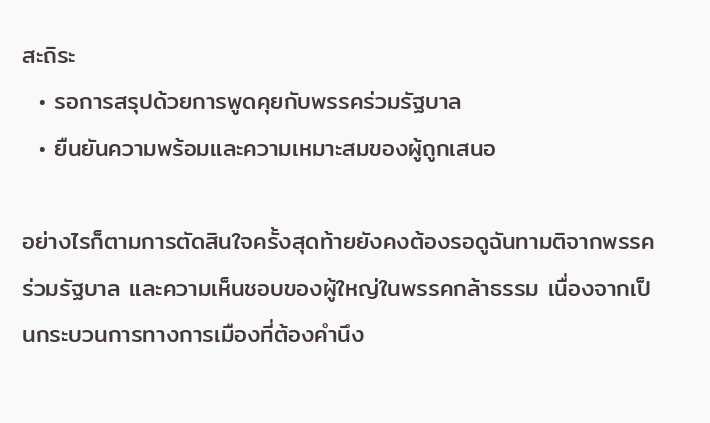สะถิระ
  • รอการสรุปด้วยการพูดคุยกับพรรคร่วมรัฐบาล
  • ยืนยันความพร้อมและความเหมาะสมของผู้ถูกเสนอ

อย่างไรก็ตามการตัดสินใจครั้งสุดท้ายยังคงต้องรอดูฉันทามติจากพรรคร่วมรัฐบาล และความเห็นชอบของผู้ใหญ่ในพรรคกล้าธรรม เนื่องจากเป็นกระบวนการทางการเมืองที่ต้องคำนึง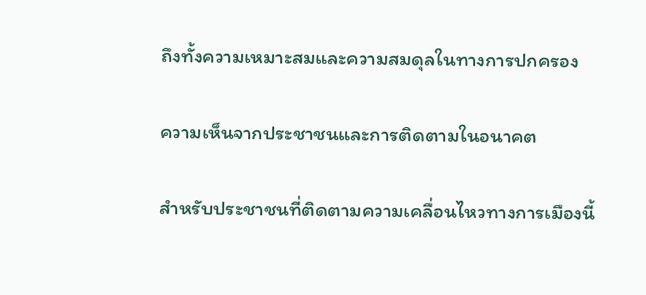ถึงทั้งความเหมาะสมและความสมดุลในทางการปกครอง

ความเห็นจากประชาชนและการติดตามในอนาคต

สำหรับประชาชนที่ติดตามความเคลื่อนไหวทางการเมืองนี้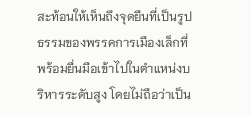สะท้อนให้เห็นถึงจุดยืนที่เป็นรูปธรรมของพรรคการเมืองเล็กที่พร้อมยื่นมือเข้าไปในตำแหน่งบริหารระดับสูง โดยไม่ถือว่าเป็น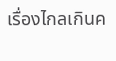เรื่องไกลเกินค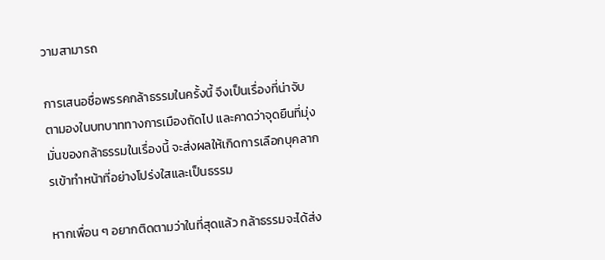วามสามารถ

การเสนอชื่อพรรคกล้าธรรมในครั้งนี้ จึงเป็นเรื่องที่น่าจับตามองในบทบาททางการเมืองถัดไป และคาดว่าจุดยืนที่มุ่งมั่นของกล้าธรรมในเรื่องนี้ จะส่งผลให้เกิดการเลือกบุคลากรเข้าทำหน้าที่อย่างโปร่งใสและเป็นธรรม

หากเพื่อน ๆ อยากติดตามว่าในที่สุดแล้ว กล้าธรรมจะได้ส่ง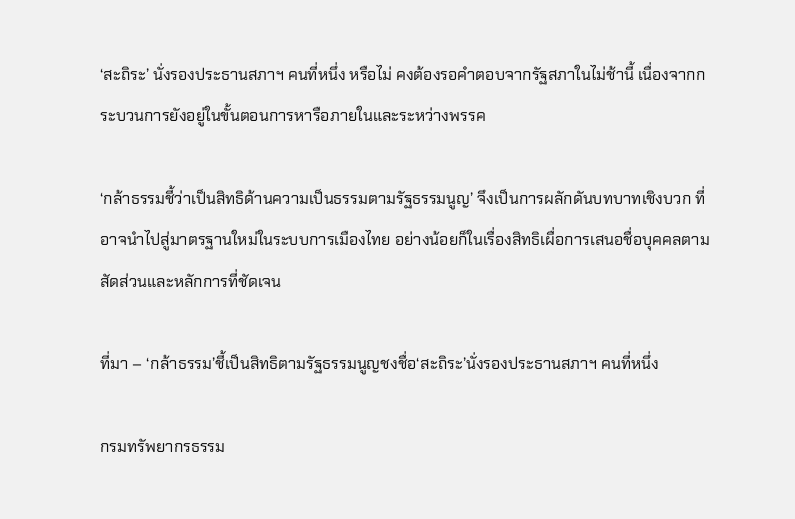‘สะถิระ’ นั่งรองประธานสภาฯ คนที่หนึ่ง หรือไม่ คงต้องรอคำตอบจากรัฐสภาในไม่ช้านี้ เนื่องจากกระบวนการยังอยู่ในขั้นตอนการหารือภายในและระหว่างพรรค

‘กล้าธรรมชี้ว่าเป็นสิทธิด้านความเป็นธรรมตามรัฐธรรมนูญ’ จึงเป็นการผลักดันบทบาทเชิงบวก ที่อาจนำไปสู่มาตรฐานใหม่ในระบบการเมืองไทย อย่างน้อยก็ในเรื่องสิทธิเผื่อการเสนอชื่อบุคคลตามสัดส่วนและหลักการที่ชัดเจน

ที่มา – ‘กล้าธรรม’ชี้เป็นสิทธิตามรัฐธรรมนูญชงชื่อ‘สะถิระ’นั่งรองประธานสภาฯ คนที่หนึ่ง

กรมทรัพยากรธรรม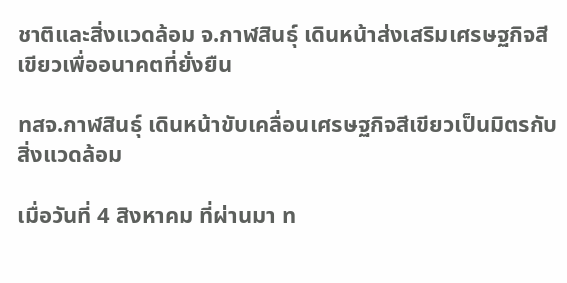ชาติและสิ่งแวดล้อม จ.กาฬสินธุ์ เดินหน้าส่งเสริมเศรษฐกิจสีเขียวเพื่ออนาคตที่ยั่งยืน

ทสจ.กาฬสินธุ์ เดินหน้าขับเคลื่อนเศรษฐกิจสีเขียวเป็นมิตรกับสิ่งแวดล้อม

เมื่อวันที่ 4 สิงหาคม ที่ผ่านมา ท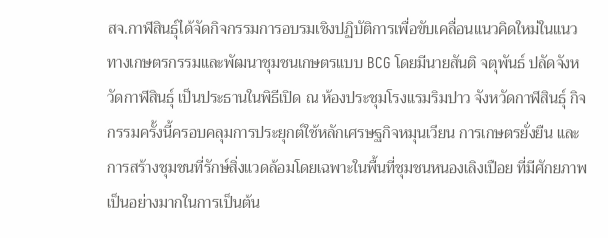สจ.กาฬสินธุ์ได้จัดกิจกรรมการอบรมเชิงปฏิบัติการเพื่อขับเคลื่อนแนวคิดใหม่ในแนวทางเกษตรกรรมและพัฒนาชุมชนเกษตรแบบ BCG โดยมีนายสันติ จตุพันธ์ ปลัดจังหวัดกาฬสินธุ์ เป็นประธานในพิธีเปิด ณ ห้องประชุมโรงแรมริมปาว จังหวัดกาฬสินธุ์ กิจกรรมครั้งนี้ครอบคลุมการประยุกต์ใช้หลักเศรษฐกิจหมุนเวียน การเกษตรยั่งยืน และการสร้างชุมชนที่รักษ์สิ่งแวดล้อมโดยเฉพาะในพื้นที่ชุมชนหนองเลิงเปือย ที่มีศักยภาพเป็นอย่างมากในการเป็นต้น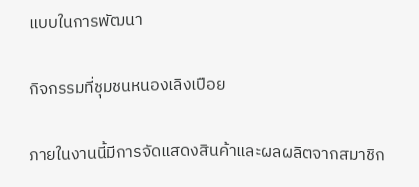แบบในการพัฒนา

กิจกรรมที่ชุมชนหนองเลิงเปือย

ภายในงานนี้มีการจัดแสดงสินค้าและผลผลิตจากสมาชิก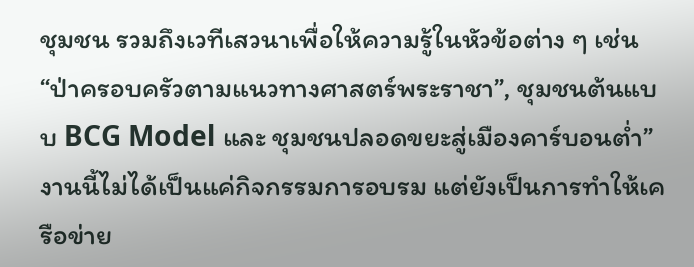ชุมชน รวมถึงเวทีเสวนาเพื่อให้ความรู้ในหัวข้อต่าง ๆ เช่น “ป่าครอบครัวตามแนวทางศาสตร์พระราชา”, ชุมชนต้นแบบ BCG Model และ ชุมชนปลอดขยะสู่เมืองคาร์บอนต่ำ” งานนี้ไม่ได้เป็นแค่กิจกรรมการอบรม แต่ยังเป็นการทำให้เครือข่าย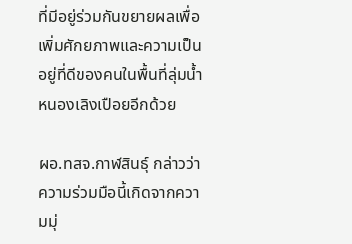ที่มีอยู่ร่วมกันขยายผลเพื่อเพิ่มศักยภาพและความเป็นอยู่ที่ดีของคนในพื้นที่ลุ่มน้ำหนองเลิงเปือยอีกด้วย

ผอ.ทสจ.กาฬสินธุ์ กล่าวว่า ความร่วมมือนี้เกิดจากความมุ่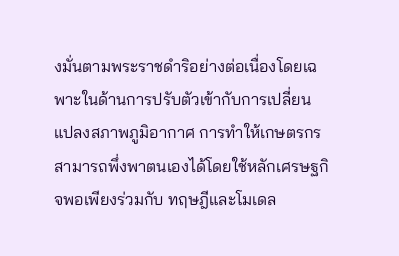งมั่นตามพระราชดำริอย่างต่อเนื่องโดยเฉพาะในด้านการปรับตัวเข้ากับการเปลี่ยนแปลงสภาพภูมิอากาศ การทำให้เกษตรกรสามารถพึ่งพาตนเองได้โดยใช้หลักเศรษฐกิจพอเพียงร่วมกับ ทฤษฎีและโมเดล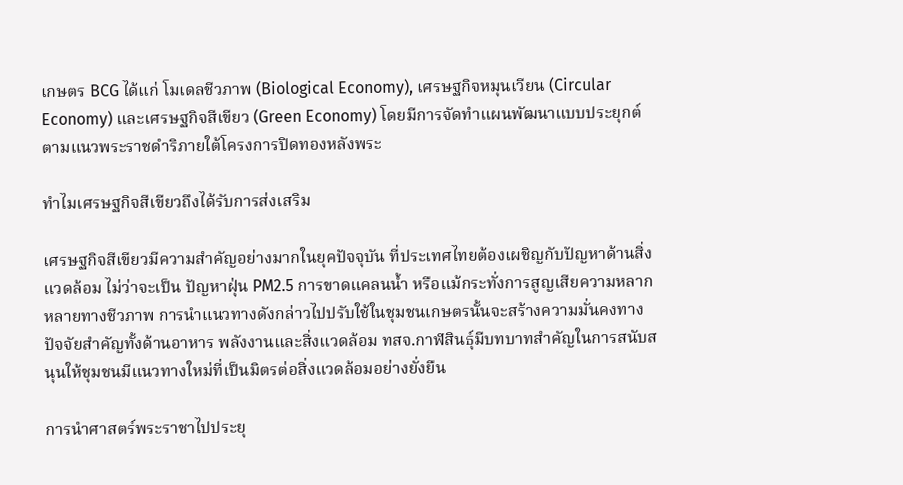เกษตร BCG ได้แก่ โมเดลชีวภาพ (Biological Economy), เศรษฐกิจหมุนเวียน (Circular Economy) และเศรษฐกิจสีเขียว (Green Economy) โดยมีการจัดทำแผนพัฒนาแบบประยุกต์ตามแนวพระราชดำริภายใต้โครงการปิดทองหลังพระ

ทำไมเศรษฐกิจสีเขียวถึงได้รับการส่งเสริม

เศรษฐกิจสีเขียวมีความสำคัญอย่างมากในยุคปัจจุบัน ที่ประเทศไทยต้องเผชิญกับปัญหาด้านสิ่งแวดล้อม ไม่ว่าจะเป็น ปัญหาฝุ่น PM2.5 การขาดแคลนน้ำ หรือแม้กระทั่งการสูญเสียความหลากหลายทางชีวภาพ การนำแนวทางดังกล่าวไปปรับใช้ในชุมชนเกษตรนั้นจะสร้างความมั่นคงทางปัจจัยสำคัญทั้งด้านอาหาร พลังงานและสิ่งแวดล้อม ทสจ.กาฬสินธุ์มีบทบาทสำคัญในการสนับสนุนให้ชุมชนมีแนวทางใหม่ที่เป็นมิตรต่อสิ่งแวดล้อมอย่างยั่งยืน

การนำศาสตร์พระราชาไปประยุ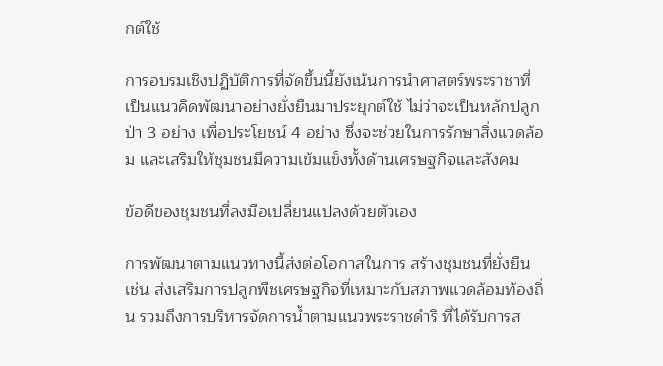กต์ใช้

การอบรมเชิงปฏิบัติการที่จัดขึ้นนี้ยังเน้นการนำศาสตร์พระราชาที่เป็นแนวคิดพัฒนาอย่างยั่งยืนมาประยุกต์ใช้ ไม่ว่าจะเป็นหลักปลูกป่า 3 อย่าง เพื่อประโยชน์ 4 อย่าง ซึ่งจะช่วยในการรักษาสิ่งแวดล้อม และเสริมให้ชุมชนมีความเข้มแข็งทั้งด้านเศรษฐกิจและสังคม

ข้อดีของชุมชนที่ลงมือเปลี่ยนแปลงด้วยตัวเอง

การพัฒนาตามแนวทางนี้ส่งต่อโอกาสในการ สร้างชุมชนที่ยั่งยืน เช่น ส่งเสริมการปลูกพืชเศรษฐกิจที่เหมาะกับสภาพแวดล้อมท้องถิ่น รวมถึงการบริหารจัดการน้ำตามแนวพระราชดำริ ที่ได้รับการส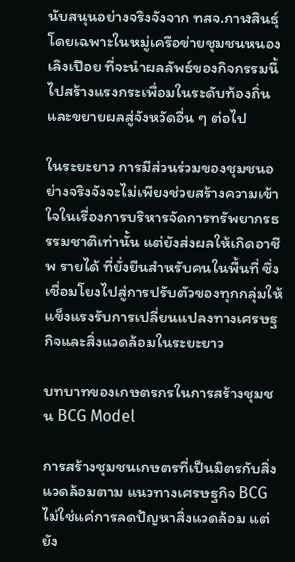นับสนุนอย่างจริงจังจาก ทสจ.กาฬสินธุ์ โดยเฉพาะในหมู่เครือข่ายชุมชนหนองเลิงเปือย ที่จะนำผลลัพธ์ของกิจกรรมนี้ไปสร้างแรงกระเพื่อมในระดับท้องถิ่นและขยายผลสู่จังหวัดอื่น ๆ ต่อไป

ในระยะยาว การมีส่วนร่วมของชุมชนอย่างจริงจังจะไม่เพียงช่วยสร้างความเข้าใจในเรื่องการบริหารจัดการทรัพยากรธรรมชาติเท่านั้น แต่ยังส่งผลให้เกิดอาชีพ รายได้ ที่ยั่งยืนสำหรับคนในพื้นที่ ซึ่งเชื่อมโยงไปสู่การปรับตัวของทุกกลุ่มให้แข็งแรงรับการเปลี่ยนแปลงทางเศรษฐกิจและสิ่งแวดล้อมในระยะยาว

บทบาทของเกษตรกรในการสร้างชุมชน BCG Model

การสร้างชุมชนเกษตรที่เป็นมิตรกับสิ่งแวดล้อมตาม แนวทางเศรษฐกิจ BCG ไม่ใช่แค่การลดปัญหาสิ่งแวดล้อม แต่ยัง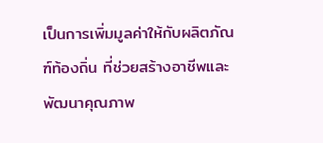เป็นการเพิ่มมูลค่าให้กับผลิตภัณฑ์ท้องถิ่น ที่ช่วยสร้างอาชีพและพัฒนาคุณภาพ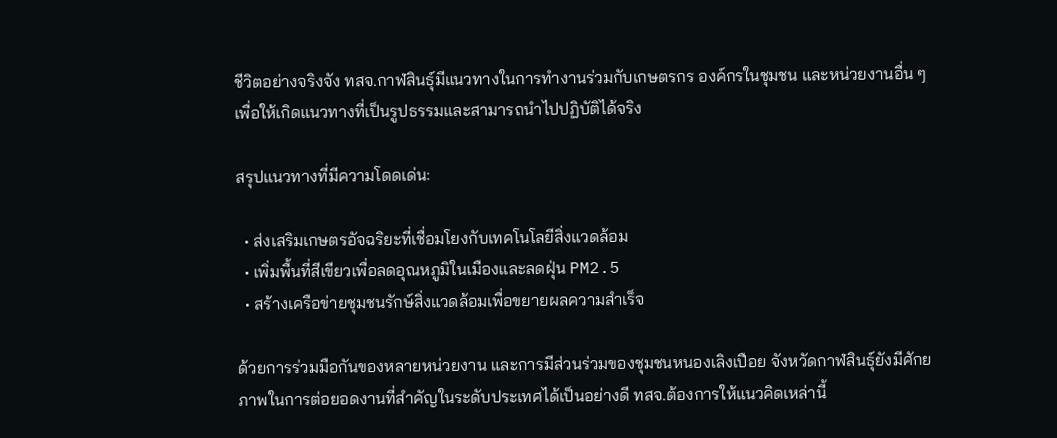ชีวิตอย่างจริงจัง ทสจ.กาฬสินธุ์มีแนวทางในการทำงานร่วมกับเกษตรกร องค์กรในชุมชน และหน่วยงานอื่น ๆ เพื่อให้เกิดแนวทางที่เป็นรูปธรรมและสามารถนำไปปฏิบัติได้จริง

สรุปแนวทางที่มีความโดดเด่น:

  • ส่งเสริมเกษตรอัจฉริยะที่เชื่อมโยงกับเทคโนโลยีสิ่งแวดล้อม
  • เพิ่มพื้นที่สีเขียวเพื่อลดอุณหภูมิในเมืองและลดฝุ่น PM2.5
  • สร้างเครือข่ายชุมชนรักษ์สิ่งแวดล้อมเพื่อขยายผลความสำเร็จ

ด้วยการร่วมมือกันของหลายหน่วยงาน และการมีส่วนร่วมของชุมชนหนองเลิงเปือย จังหวัดกาฬสินธุ์ยังมีศักยภาพในการต่อยอดงานที่สำคัญในระดับประเทศได้เป็นอย่างดี ทสจ.ต้องการให้แนวคิดเหล่านี้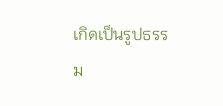เกิดเป็นรูปธรรม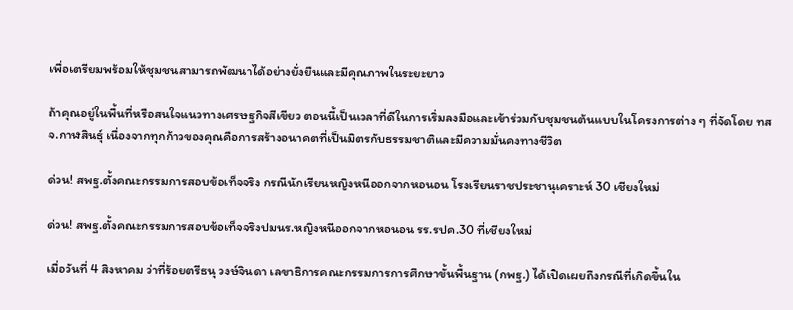เพื่อเตรียมพร้อมให้ชุมชนสามารถพัฒนาได้อย่างยั่งยืนและมีคุณภาพในระยะยาว

ถ้าคุณอยู่ในพื้นที่หรือสนใจแนวทางเศรษฐกิจสีเขียว ตอนนี้เป็นเวลาที่ดีในการเริ่มลงมือและเข้าร่วมกับชุมชนต้นแบบในโครงการต่าง ๆ ที่จัดโดย ทสจ.กาฬสินธุ์ เนื่องจากทุกก้าวของคุณคือการสร้างอนาคตที่เป็นมิตรกับธรรมชาติและมีความมั่นคงทางชีวิต

ด่วน! สพฐ.ตั้งคณะกรรมการสอบข้อเท็จจริง กรณีนักเรียนหญิงหนีออกจากหอนอน โรงเรียนราชประชานุเคราะห์ 30 เชียงใหม่

ด่วน! สพฐ.ตั้งคณะกรรมการสอบข้อเท็จจริงปมนร.หญิงหนีออกจากหอนอน รร.รปค.30 ที่เชียงใหม่

เมื่อวันที่ 4 สิงหาคม ว่าที่ร้อยตรีธนุ วงษ์จินดา เลขาธิการคณะกรรมการการศึกษาขั้นพื้นฐาน (กพฐ.) ได้เปิดเผยถึงกรณีที่เกิดขึ้นใน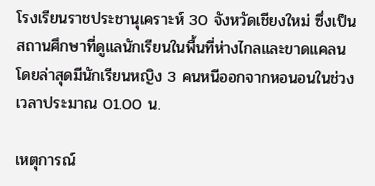โรงเรียนราชประชานุเคราะห์ 30 จังหวัดเชียงใหม่ ซึ่งเป็นสถานศึกษาที่ดูแลนักเรียนในพื้นที่ห่างไกลและขาดแคลน โดยล่าสุดมีนักเรียนหญิง 3 คนหนีออกจากหอนอนในช่วงเวลาประมาณ 01.00 น.

เหตุการณ์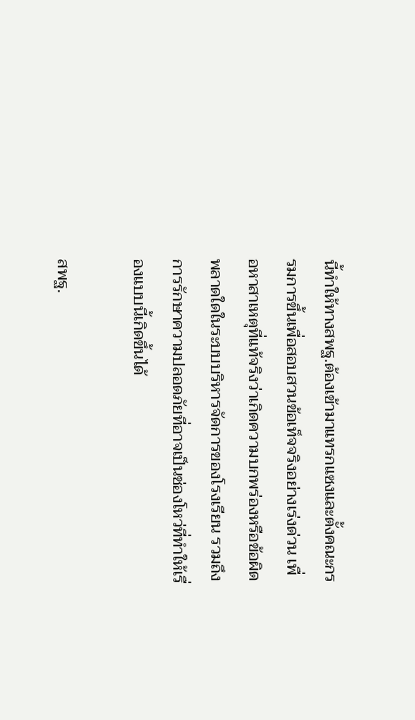นี้ทำให้ทางสพฐ.ต้องเข้ามาแทรกแซงและตั้งคณะกรรมการขึ้นเพื่อสอบสวนข้อเท็จจริงอย่างเร่งด่วน เพื่อหาสาเหตุที่แท้จริงว่าเกิดความบกพร่องหรือข้อผิดพลาดใดในระบบบริหารจัดการของโรงเรียน รวมถึงการรักษาความปลอดภัยที่อาจเป็นช่องโหว่ที่ทำให้เรื่องแบบนี้เกิดขึ้นได้

สพฐ.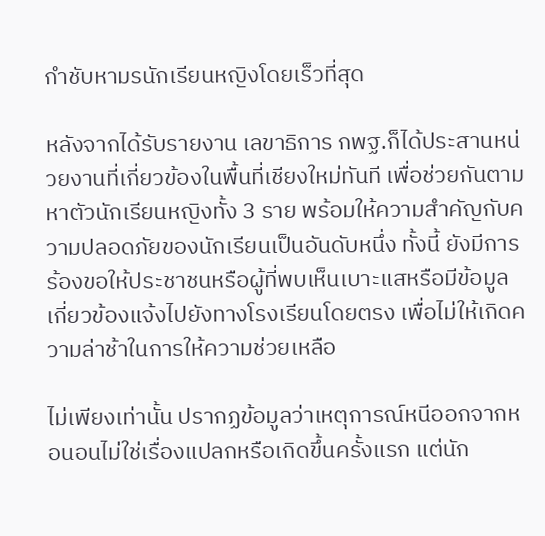กำชับหามรนักเรียนหญิงโดยเร็วที่สุด

หลังจากได้รับรายงาน เลขาธิการ กพฐ.ก็ได้ประสานหน่วยงานที่เกี่ยวข้องในพื้นที่เชียงใหม่ทันที เพื่อช่วยกันตามหาตัวนักเรียนหญิงทั้ง 3 ราย พร้อมให้ความสำคัญกับความปลอดภัยของนักเรียนเป็นอันดับหนึ่ง ทั้งนี้ ยังมีการร้องขอให้ประชาชนหรือผู้ที่พบเห็นเบาะแสหรือมีข้อมูลเกี่ยวข้องแจ้งไปยังทางโรงเรียนโดยตรง เพื่อไม่ให้เกิดความล่าช้าในการให้ความช่วยเหลือ

ไม่เพียงเท่านั้น ปรากฏข้อมูลว่าเหตุการณ์หนีออกจากหอนอนไม่ใช่เรื่องแปลกหรือเกิดขึ้นครั้งแรก แต่นัก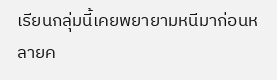เรียนกลุ่มนี้เคยพยายามหนีมาก่อนหลายค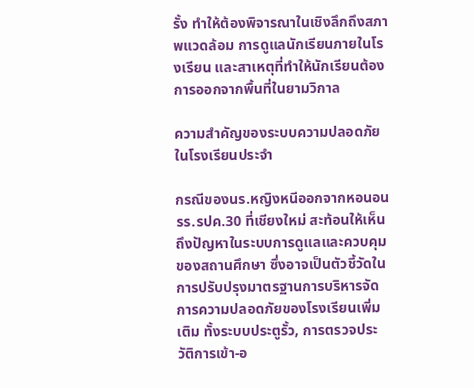รั้ง ทำให้ต้องพิจารณาในเชิงลึกถึงสภาพแวดล้อม การดูแลนักเรียนภายในโรงเรียน และสาเหตุที่ทำให้นักเรียนต้องการออกจากพื้นที่ในยามวิกาล

ความสำคัญของระบบความปลอดภัยในโรงเรียนประจำ

กรณีของนร.หญิงหนีออกจากหอนอน รร.รปค.30 ที่เชียงใหม่ สะท้อนให้เห็นถึงปัญหาในระบบการดูแลและควบคุมของสถานศึกษา ซึ่งอาจเป็นตัวชี้วัดในการปรับปรุงมาตรฐานการบริหารจัดการความปลอดภัยของโรงเรียนเพิ่มเติม ทั้งระบบประตูรั้ว, การตรวจประวัติการเข้า-อ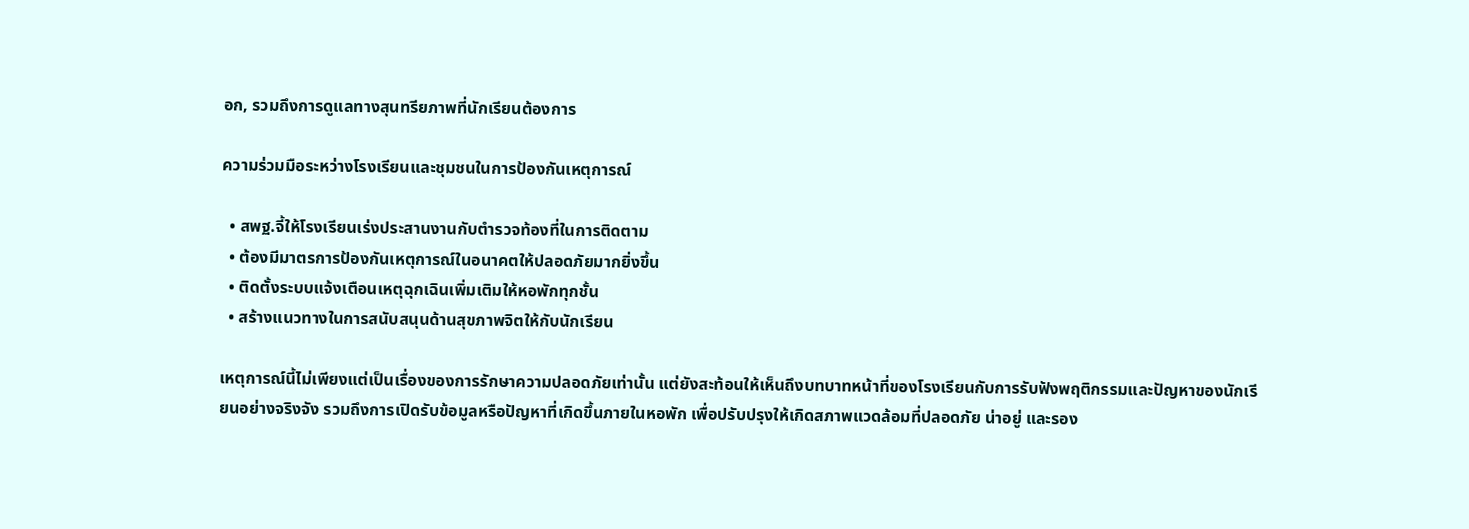อก, รวมถึงการดูแลทางสุนทรียภาพที่นักเรียนต้องการ

ความร่วมมือระหว่างโรงเรียนและชุมชนในการป้องกันเหตุการณ์

  • สพฐ.จี้ให้โรงเรียนเร่งประสานงานกับตำรวจท้องที่ในการติดตาม
  • ต้องมีมาตรการป้องกันเหตุการณ์ในอนาคตให้ปลอดภัยมากยิ่งขึ้น
  • ติดตั้งระบบแจ้งเตือนเหตุฉุกเฉินเพิ่มเติมให้หอพักทุกชั้น
  • สร้างแนวทางในการสนับสนุนด้านสุขภาพจิตให้กับนักเรียน

เหตุการณ์นี้ไม่เพียงแต่เป็นเรื่องของการรักษาความปลอดภัยเท่านั้น แต่ยังสะท้อนให้เห็นถึงบทบาทหน้าที่ของโรงเรียนกับการรับฟังพฤติกรรมและปัญหาของนักเรียนอย่างจริงจัง รวมถึงการเปิดรับข้อมูลหรือปัญหาที่เกิดขึ้นภายในหอพัก เพื่อปรับปรุงให้เกิดสภาพแวดล้อมที่ปลอดภัย น่าอยู่ และรอง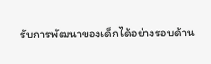รับการพัฒนาของเด็กได้อย่างรอบด้าน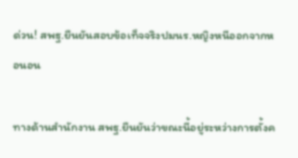ด่วน! สพฐ.ยืนยันสอบข้อเท็จจริงปมนร.หญิงหนีออกจากหอนอน

ทางด้านสำนักงาน สพฐ.ยืนยันว่าขณะนี้อยู่ระหว่างการตั้งค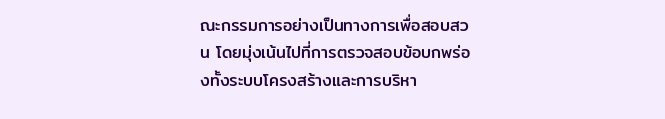ณะกรรมการอย่างเป็นทางการเพื่อสอบสวน โดยมุ่งเน้นไปที่การตรวจสอบข้อบกพร่องทั้งระบบโครงสร้างและการบริหา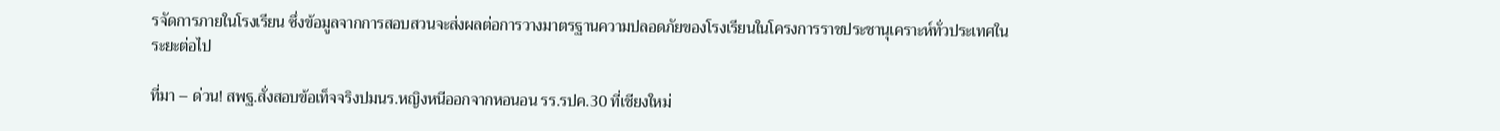รจัดการภายในโรงเรียน ซึ่งข้อมูลจากการสอบสวนจะส่งผลต่อการวางมาตรฐานความปลอดภัยของโรงเรียนในโครงการราชประชานุเคราะห์ทั่วประเทศในระยะต่อไป

ที่มา – ด่วน! สพฐ.สั่งสอบข้อเท็จจริงปมนร.หญิงหนีออกจากหอนอน รร.รปค.30 ที่เชียงใหม่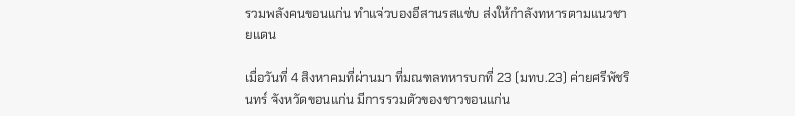รวมพลังคนขอนแก่น ทำแจ่วบองอีสานรสแซ่บ ส่งให้กำลังทหารตามแนวชายแดน

เมื่อวันที่ 4 สิงหาคมที่ผ่านมา ที่มณฑลทหารบกที่ 23 (มทบ.23) ค่ายศรีพัชรินทร์ จังหวัดขอนแก่น มีการรวมตัวของชาวขอนแก่น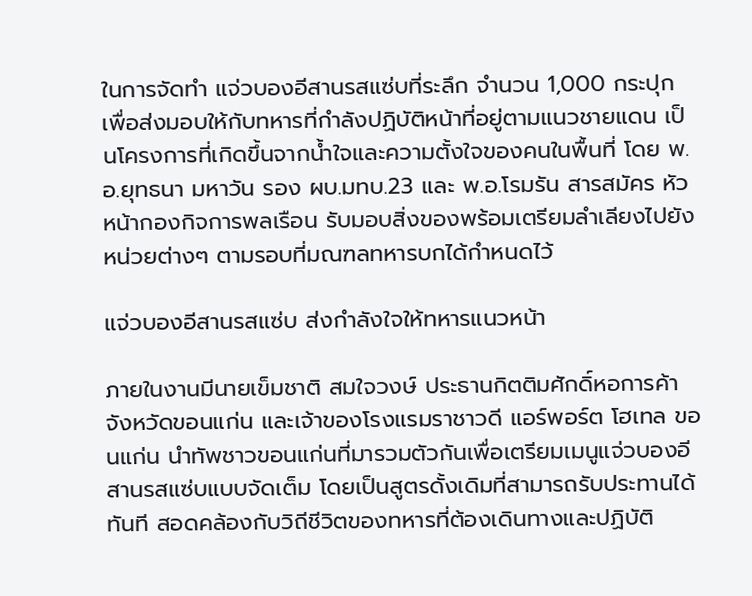ในการจัดทำ แจ่วบองอีสานรสแซ่บที่ระลึก จำนวน 1,000 กระปุก เพื่อส่งมอบให้กับทหารที่กำลังปฏิบัติหน้าที่อยู่ตามแนวชายแดน เป็นโครงการที่เกิดขึ้นจากน้ำใจและความตั้งใจของคนในพื้นที่ โดย พ.อ.ยุทธนา มหาวัน รอง ผบ.มทบ.23 และ พ.อ.โรมรัน สารสมัคร หัวหน้ากองกิจการพลเรือน รับมอบสิ่งของพร้อมเตรียมลำเลียงไปยังหน่วยต่างๆ ตามรอบที่มณฑลทหารบกได้กำหนดไว้

แจ่วบองอีสานรสแซ่บ ส่งกำลังใจให้ทหารแนวหน้า

ภายในงานมีนายเข็มชาติ สมใจวงษ์ ประธานกิตติมศักดิ์หอการค้าจังหวัดขอนแก่น และเจ้าของโรงแรมราชาวดี แอร์พอร์ต โฮเทล ขอนแก่น นำทัพชาวขอนแก่นที่มารวมตัวกันเพื่อเตรียมเมนูแจ่วบองอีสานรสแซ่บแบบจัดเต็ม โดยเป็นสูตรดั้งเดิมที่สามารถรับประทานได้ทันที สอดคล้องกับวิถีชีวิตของทหารที่ต้องเดินทางและปฏิบัติ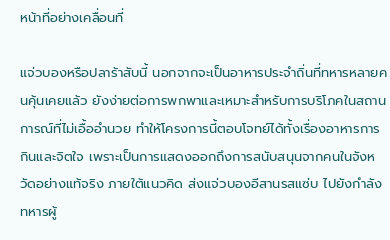หน้าที่อย่างเคลื่อนที่

แจ่วบองหรือปลาร้าสับนี้ นอกจากจะเป็นอาหารประจำถิ่นที่ทหารหลายคนคุ้นเคยแล้ว ยังง่ายต่อการพกพาและเหมาะสำหรับการบริโภคในสถานการณ์ที่ไม่เอื้ออำนวย ทำให้โครงการนี้ตอบโจทย์ได้ทั้งเรื่องอาหารการกินและจิตใจ เพราะเป็นการแสดงออกถึงการสนับสนุนจากคนในจังหวัดอย่างแท้จริง ภายใต้แนวคิด ส่งแจ่วบองอีสานรสแซ่บ ไปยังกำลังทหารผู้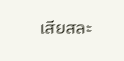เสียสละ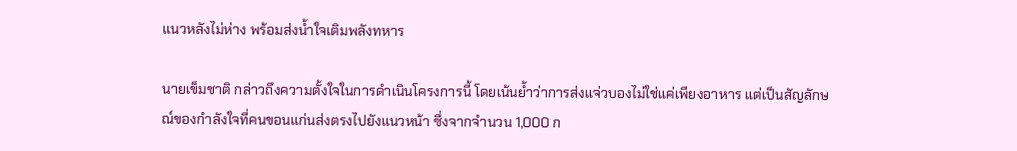แนวหลังไม่ห่าง พร้อมส่งน้ำใจเติมพลังทหาร

นายเข็มชาติ กล่าวถึงความตั้งใจในการดำเนินโครงการนี้ โดยเน้นย้ำว่าการส่งแจ่วบองไม่ใช่แค่เพียงอาหาร แต่เป็นสัญลักษณ์ของกำลังใจที่คนขอนแก่นส่งตรงไปยังแนวหน้า ซึ่งจากจำนวน 1,000 ก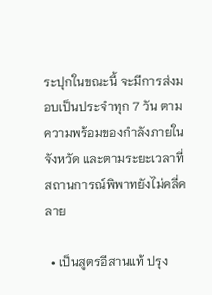ระปุกในขณะนี้ จะมีการส่งมอบเป็นประจำทุก 7 วัน ตามความพร้อมของกำลังภายในจังหวัด และตามระยะเวลาที่สถานการณ์พิพาทยังไม่คลี่คลาย

  • เป็นสูตรอีสานแท้ ปรุง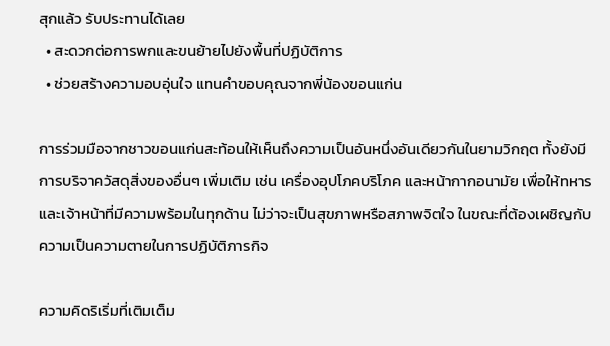สุกแล้ว รับประทานได้เลย
  • สะดวกต่อการพกและขนย้ายไปยังพื้นที่ปฏิบัติการ
  • ช่วยสร้างความอบอุ่นใจ แทนคำขอบคุณจากพี่น้องขอนแก่น

การร่วมมือจากชาวขอนแก่นสะท้อนให้เห็นถึงความเป็นอันหนึ่งอันเดียวกันในยามวิกฤต ทั้งยังมีการบริจาควัสดุสิ่งของอื่นๆ เพิ่มเติม เช่น เครื่องอุปโภคบริโภค และหน้ากากอนามัย เพื่อให้ทหารและเจ้าหน้าที่มีความพร้อมในทุกด้าน ไม่ว่าจะเป็นสุขภาพหรือสภาพจิตใจ ในขณะที่ต้องเผชิญกับความเป็นความตายในการปฏิบัติภารกิจ

ความคิดริเริ่มที่เติมเต็ม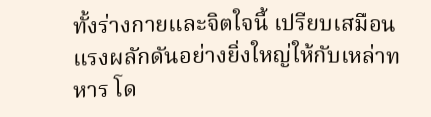ทั้งร่างกายและจิตใจนี้ เปรียบเสมือนแรงผลักดันอย่างยิ่งใหญ่ให้กับเหล่าทหาร โด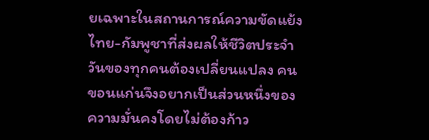ยเฉพาะในสถานการณ์ความขัดแย้งไทย-กัมพูชาที่ส่งผลให้ชีวิตประจำวันของทุกคนต้องเปลี่ยนแปลง คนขอนแก่นจึงอยากเป็นส่วนหนึ่งของความมั่นคงโดยไม่ต้องก้าว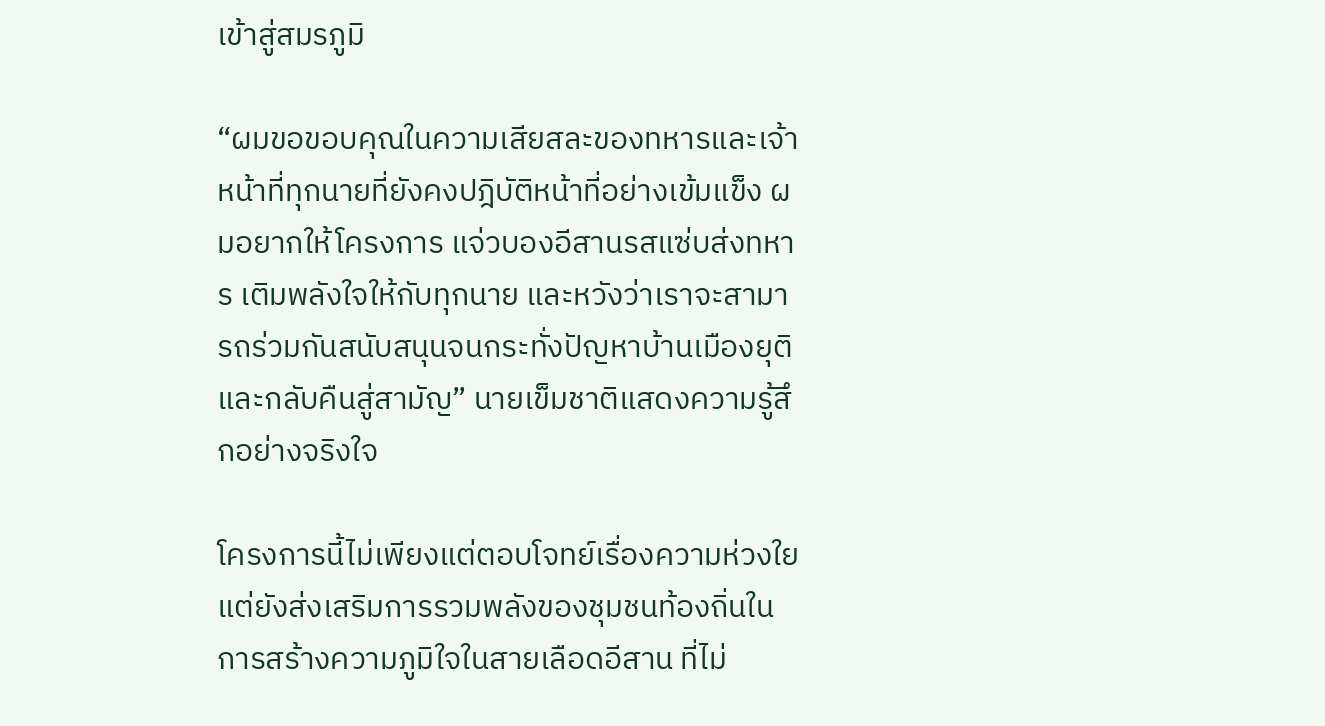เข้าสู่สมรภูมิ

“ผมขอขอบคุณในความเสียสละของทหารและเจ้าหน้าที่ทุกนายที่ยังคงปฎิบัติหน้าที่อย่างเข้มแข็ง ผมอยากให้โครงการ แจ่วบองอีสานรสแซ่บส่งทหาร เติมพลังใจให้กับทุกนาย และหวังว่าเราจะสามารถร่วมกันสนับสนุนจนกระทั่งปัญหาบ้านเมืองยุติและกลับคืนสู่สามัญ” นายเข็มชาติแสดงความรู้สึกอย่างจริงใจ

โครงการนี้ไม่เพียงแต่ตอบโจทย์เรื่องความห่วงใย แต่ยังส่งเสริมการรวมพลังของชุมชนท้องถิ่นในการสร้างความภูมิใจในสายเลือดอีสาน ที่ไม่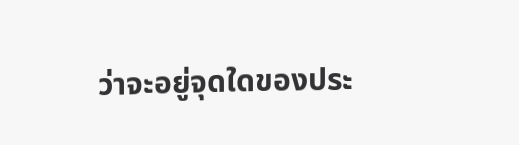ว่าจะอยู่จุดใดของประ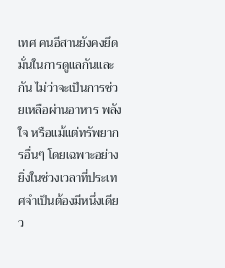เทศ คนอีสานยังคงยึดมั่นในการดูแลกันและกัน ไม่ว่าจะเป็นการช่วยเหลือผ่านอาหาร พลังใจ หรือแม้แต่ทรัพยากรอื่นๆ โดยเฉพาะอย่างยิ่งในช่วงเวลาที่ประเทศจำเป็นต้องมีหนึ่งเดียว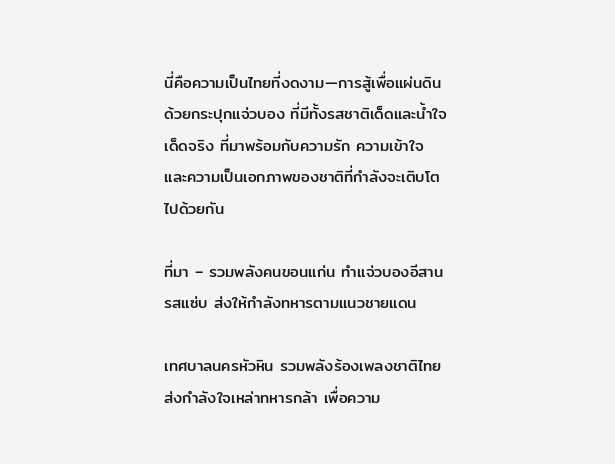นี่คือความเป็นไทยที่งดงาม—การสู้เพื่อแผ่นดินด้วยกระปุกแจ่วบอง ที่มีทั้งรสชาติเด็ดและน้ำใจเด็ดจริง ที่มาพร้อมกับความรัก ความเข้าใจ และความเป็นเอกภาพของชาติที่กำลังจะเติบโตไปด้วยกัน

ที่มา – รวมพลังคนขอนแก่น ทำแจ่วบองอีสานรสแซ่บ ส่งให้กำลังทหารตามแนวชายแดน

เทศบาลนครหัวหิน รวมพลังร้องเพลงชาติไทยส่งกำลังใจเหล่าทหารกล้า เพื่อความ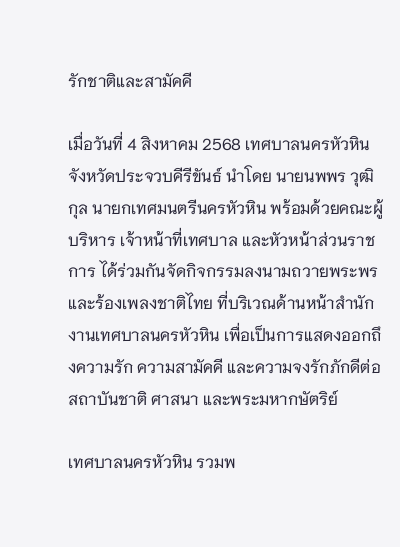รักชาติและสามัคคี

เมื่อวันที่ 4 สิงหาคม 2568 เทศบาลนครหัวหิน จังหวัดประจวบคีรีขันธ์ นำโดย นายนพพร วุฒิกุล นายกเทศมนตรีนครหัวหิน พร้อมด้วยคณะผู้บริหาร เจ้าหน้าที่เทศบาล และหัวหน้าส่วนราชการ ได้ร่วมกันจัดกิจกรรมลงนามถวายพระพรและร้องเพลงชาติไทย ที่บริเวณด้านหน้าสำนักงานเทศบาลนครหัวหิน เพื่อเป็นการแสดงออกถึงความรัก ความสามัคคี และความจงรักภักดีต่อสถาบันชาติ ศาสนา และพระมหากษัตริย์

เทศบาลนครหัวหิน รวมพ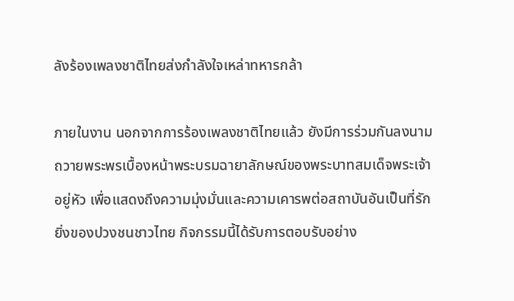ลังร้องเพลงชาติไทยส่งกำลังใจเหล่าทหารกล้า

ภายในงาน นอกจากการร้องเพลงชาติไทยแล้ว ยังมีการร่วมกันลงนามถวายพระพรเบื้องหน้าพระบรมฉายาลักษณ์ของพระบาทสมเด็จพระเจ้าอยู่หัว เพื่อแสดงถึงความมุ่งมั่นและความเคารพต่อสถาบันอันเป็นที่รักยิ่งของปวงชนชาวไทย กิจกรรมนี้ได้รับการตอบรับอย่าง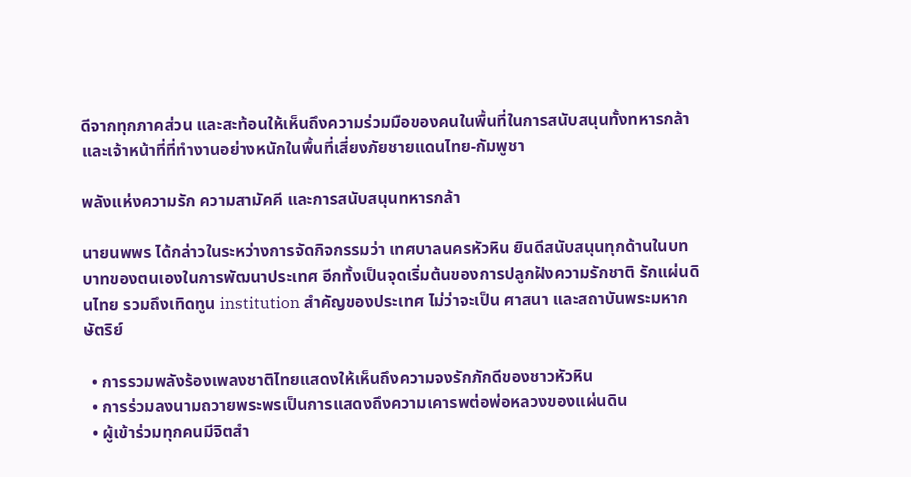ดีจากทุกภาคส่วน และสะท้อนให้เห็นถึงความร่วมมือของคนในพื้นที่ในการสนับสนุนทั้งทหารกล้าและเจ้าหน้าที่ที่ทำงานอย่างหนักในพื้นที่เสี่ยงภัยชายแดนไทย-กัมพูชา

พลังแห่งความรัก ความสามัคคี และการสนับสนุนทหารกล้า

นายนพพร ได้กล่าวในระหว่างการจัดกิจกรรมว่า เทศบาลนครหัวหิน ยินดีสนับสนุนทุกด้านในบทบาทของตนเองในการพัฒนาประเทศ อีกทั้งเป็นจุดเริ่มต้นของการปลูกฝังความรักชาติ รักแผ่นดินไทย รวมถึงเทิดทูน institution สำคัญของประเทศ ไม่ว่าจะเป็น ศาสนา และสถาบันพระมหากษัตริย์

  • การรวมพลังร้องเพลงชาติไทยแสดงให้เห็นถึงความจงรักภักดีของชาวหัวหิน
  • การร่วมลงนามถวายพระพรเป็นการแสดงถึงความเคารพต่อพ่อหลวงของแผ่นดิน
  • ผู้เข้าร่วมทุกคนมีจิตสำ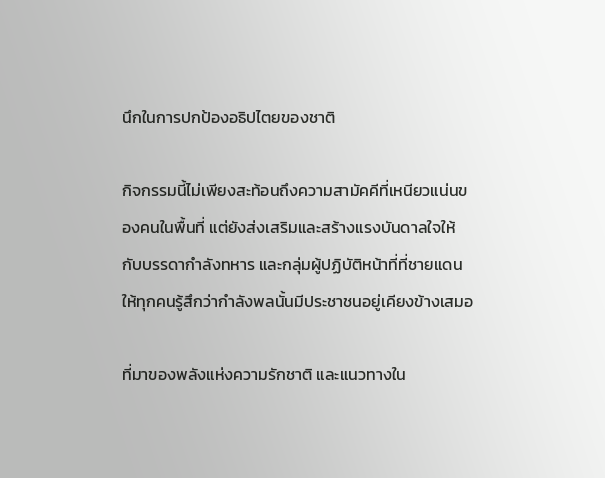นึกในการปกป้องอธิปไตยของชาติ

กิจกรรมนี้ไม่เพียงสะท้อนถึงความสามัคคีที่เหนียวแน่นของคนในพื้นที่ แต่ยังส่งเสริมและสร้างแรงบันดาลใจให้กับบรรดากำลังทหาร และกลุ่มผู้ปฏิบัติหน้าที่ที่ชายแดน ให้ทุกคนรู้สึกว่ากำลังพลนั้นมีประชาชนอยู่เคียงข้างเสมอ

ที่มาของพลังแห่งความรักชาติ และแนวทางใน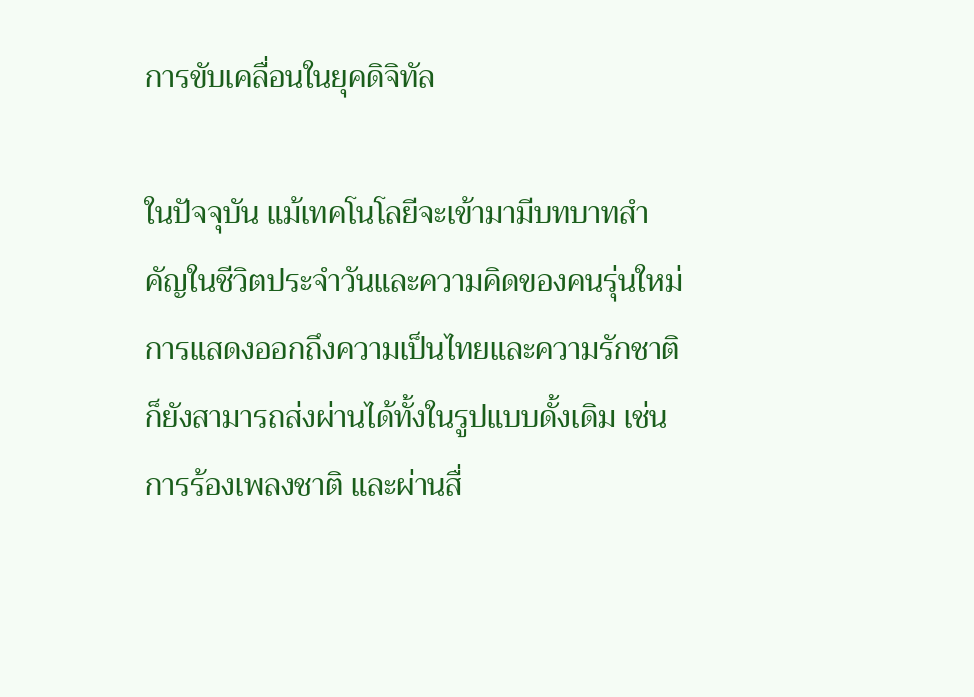การขับเคลื่อนในยุคดิจิทัล

ในปัจจุบัน แม้เทคโนโลยีจะเข้ามามีบทบาทสำคัญในชีวิตประจำวันและความคิดของคนรุ่นใหม่ การแสดงออกถึงความเป็นไทยและความรักชาติก็ยังสามารถส่งผ่านได้ทั้งในรูปแบบดั้งเดิม เช่น การร้องเพลงชาติ และผ่านสื่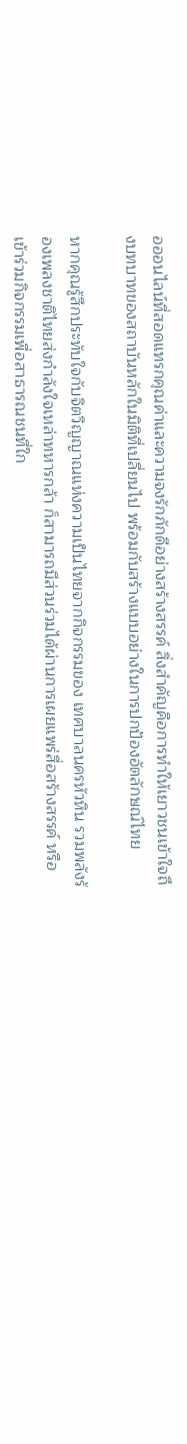อออนไลน์ที่สอดแทรกคุณค่าและความจงรักภักดีอย่างสร้างสรรค์ สิ่งสำคัญคือการทำให้เยาวชนเข้าใจถึงบทบาทของสถาบันหลักในมิติที่เปลี่ยนไป พร้อมกับสร้างแบบอย่างในการปกป้องอัตลักษณ์ไทย

หากคุณรู้สึกประทับใจกับจิตวิญญาณแห่งความเป็นไทยจากกิจกรรมของ เทศบาลนครหัวหิน รวมพลังร้องเพลงชาติไทยส่งกำลังใจเหล่าทหารกล้า ก็สามารถมีส่วนร่วมได้ผ่านการเผยแพร่สื่อสร้างสรรค์ หรือเข้าร่วมกิจกรรมเพื่อสาธารณชนที่ใก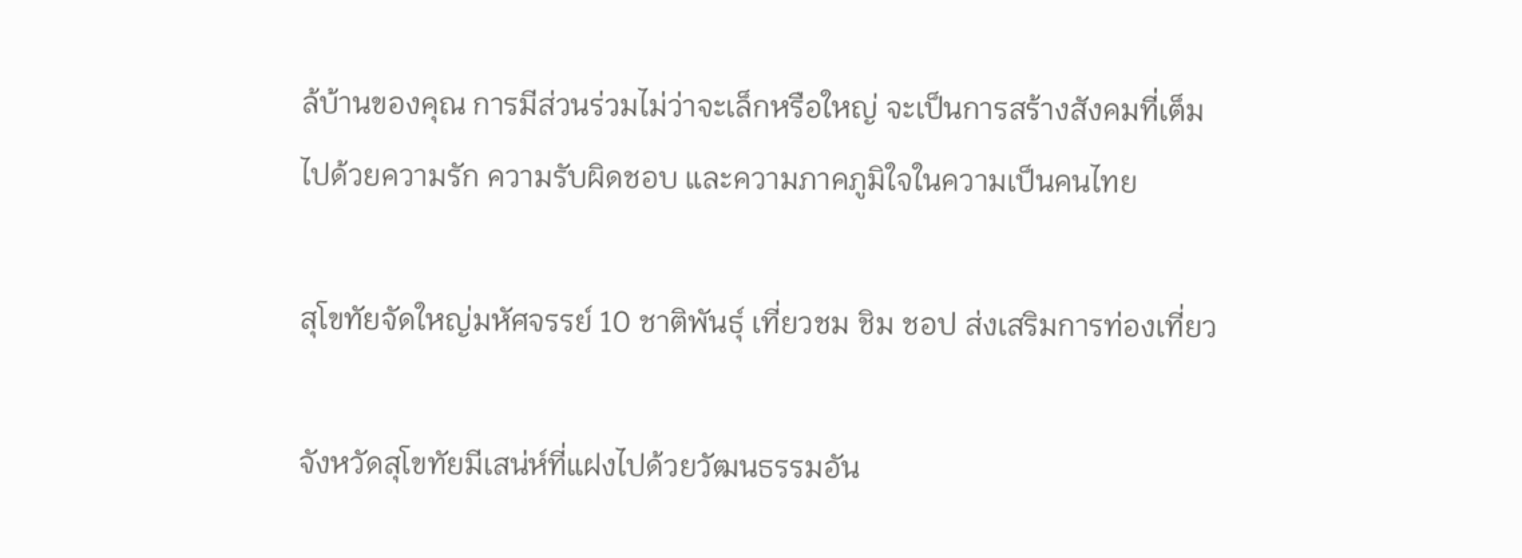ล้บ้านของคุณ การมีส่วนร่วมไม่ว่าจะเล็กหรือใหญ่ จะเป็นการสร้างสังคมที่เต็มไปด้วยความรัก ความรับผิดชอบ และความภาคภูมิใจในความเป็นคนไทย

สุโขทัยจัดใหญ่มหัศจรรย์ 10 ชาติพันธุ์ เที่ยวชม ชิม ชอป ส่งเสริมการท่องเที่ยว

จังหวัดสุโขทัยมีเสน่ห์ที่แฝงไปด้วยวัฒนธรรมอัน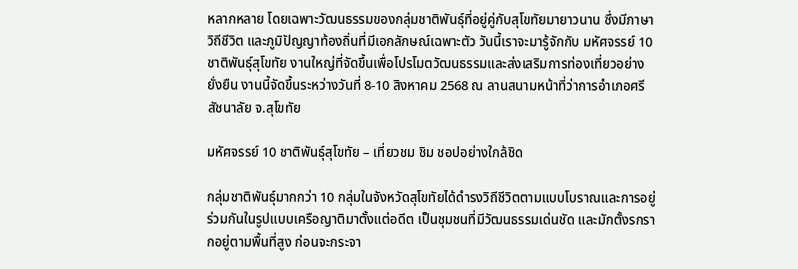หลากหลาย โดยเฉพาะวัฒนธรรมของกลุ่มชาติพันธุ์ที่อยู่คู่กับสุโขทัยมายาวนาน ซึ่งมีภาษา วิถีชีวิต และภูมิปัญญาท้องถิ่นที่มีเอกลักษณ์เฉพาะตัว วันนี้เราจะมารู้จักกับ มหัศจรรย์ 10 ชาติพันธุ์สุโขทัย งานใหญ่ที่จัดขึ้นเพื่อโปรโมตวัฒนธรรมและส่งเสริมการท่องเที่ยวอย่างยั่งยืน งานนี้จัดขึ้นระหว่างวันที่ 8-10 สิงหาคม 2568 ณ ลานสนามหน้าที่ว่าการอำเภอศรีสัชนาลัย จ.สุโขทัย

มหัศจรรย์ 10 ชาติพันธุ์สุโขทัย – เที่ยวชม ชิม ชอปอย่างใกล้ชิด

กลุ่มชาติพันธุ์มากกว่า 10 กลุ่มในจังหวัดสุโขทัยได้ดำรงวิถีชีวิตตามแบบโบราณและการอยู่ร่วมกันในรูปแบบเครือญาติมาตั้งแต่อดีต เป็นชุมชนที่มีวัฒนธรรมเด่นชัด และมักตั้งรกรากอยู่ตามพื้นที่สูง ก่อนจะกระจา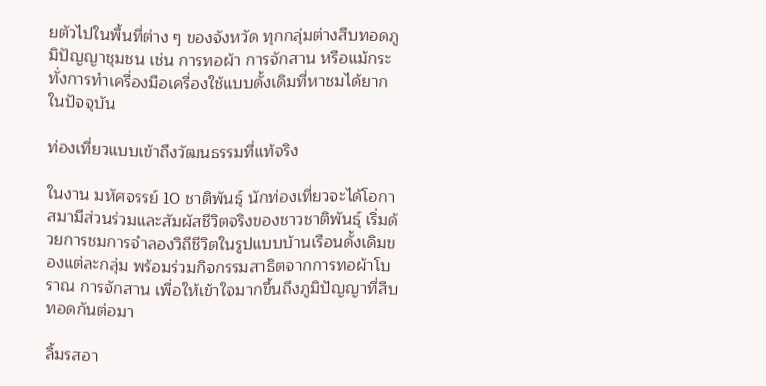ยตัวไปในพื้นที่ต่าง ๆ ของจังหวัด ทุกกลุ่มต่างสืบทอดภูมิปัญญาชุมชน เช่น การทอผ้า การจักสาน หรือแม้กระทั่งการทำเครื่องมือเครื่องใช้แบบดั้งเดิมที่หาชมได้ยากในปัจจุบัน

ท่องเที่ยวแบบเข้าถึงวัฒนธรรมที่แท้จริง

ในงาน มหัศจรรย์ 10 ชาติพันธุ์ นักท่องเที่ยวจะได้โอกาสมามีส่วนร่วมและสัมผัสชีวิตจริงของชาวชาติพันธุ์ เริ่มด้วยการชมการจำลองวิถีชีวิตในรูปแบบบ้านเรือนดั้งเดิมของแต่ละกลุ่ม พร้อมร่วมกิจกรรมสาธิตจากการทอผ้าโบราณ การจักสาน เพื่อให้เข้าใจมากขึ้นถึงภูมิปัญญาที่สืบทอดกันต่อมา

ลิ้มรสอา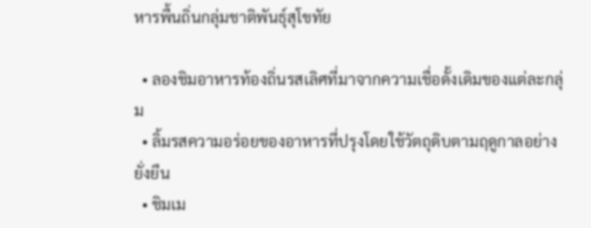หารพื้นถิ่นกลุ่มชาติพันธุ์สุโขทัย

  • ลองชิมอาหารท้องถิ่นรสเลิศที่มาจากความเชื่อดั้งเดิมของแต่ละกลุ่ม
  • ลิ้มรสความอร่อยของอาหารที่ปรุงโดยใช้วัตถุดิบตามฤดูกาลอย่างยั่งยืน
  • ชิมเม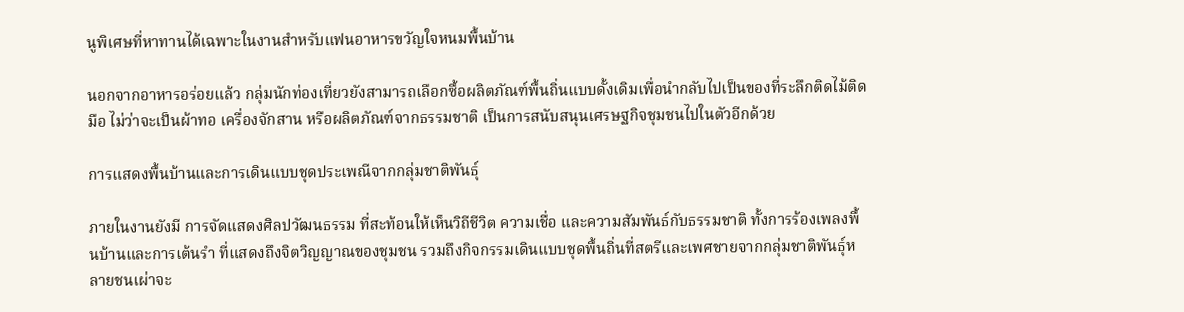นูพิเศษที่หาทานได้เฉพาะในงานสำหรับแฟนอาหารขวัญใจหนมพื้นบ้าน

นอกจากอาหารอร่อยแล้ว กลุ่มนักท่องเที่ยวยังสามารถเลือกซื้อผลิตภัณฑ์พื้นถิ่นแบบดั้งเดิมเพื่อนำกลับไปเป็นของที่ระลึกติดไม้ติดมือ ไม่ว่าจะเป็นผ้าทอ เครื่องจักสาน หรือผลิตภัณฑ์จากธรรมชาติ เป็นการสนับสนุนเศรษฐกิจชุมชนไปในตัวอีกด้วย

การแสดงพื้นบ้านและการเดินแบบชุดประเพณีจากกลุ่มชาติพันธุ์

ภายในงานยังมี การจัดแสดงศิลปวัฒนธรรม ที่สะท้อนให้เห็นวิถีชีวิต ความเชื่อ และความสัมพันธ์กับธรรมชาติ ทั้งการร้องเพลงพื้นบ้านและการเต้นรำ ที่แสดงถึงจิตวิญญาณของชุมชน รวมถึงกิจกรรมเดินแบบชุดพื้นถิ่นที่สตรีและเพศชายจากกลุ่มชาติพันธุ์หลายชนเผ่าจะ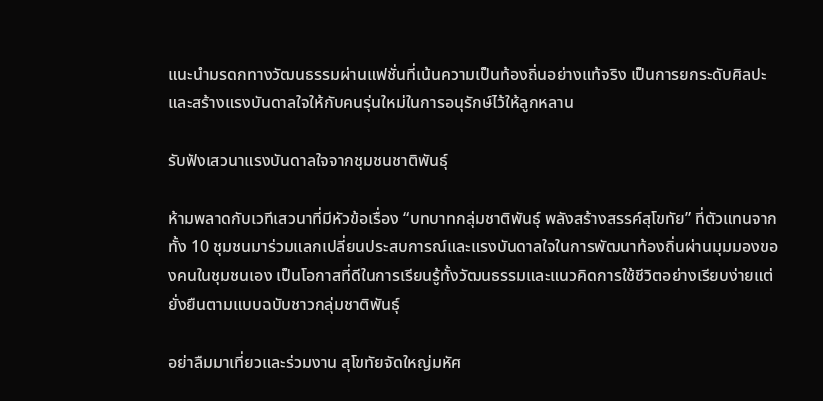แนะนำมรดกทางวัฒนธรรมผ่านแฟชั่นที่เน้นความเป็นท้องถิ่นอย่างแท้จริง เป็นการยกระดับศิลปะและสร้างแรงบันดาลใจให้กับคนรุ่นใหม่ในการอนุรักษ์ไว้ให้ลูกหลาน

รับฟังเสวนาแรงบันดาลใจจากชุมชนชาติพันธุ์

ห้ามพลาดกับเวทีเสวนาที่มีหัวข้อเรื่อง “บทบาทกลุ่มชาติพันธุ์ พลังสร้างสรรค์สุโขทัย” ที่ตัวแทนจากทั้ง 10 ชุมชนมาร่วมแลกเปลี่ยนประสบการณ์และแรงบันดาลใจในการพัฒนาท้องถิ่นผ่านมุมมองของคนในชุมชนเอง เป็นโอกาสที่ดีในการเรียนรู้ทั้งวัฒนธรรมและแนวคิดการใช้ชีวิตอย่างเรียบง่ายแต่ยั่งยืนตามแบบฉบับชาวกลุ่มชาติพันธุ์

อย่าลืมมาเที่ยวและร่วมงาน สุโขทัยจัดใหญ่มหัศ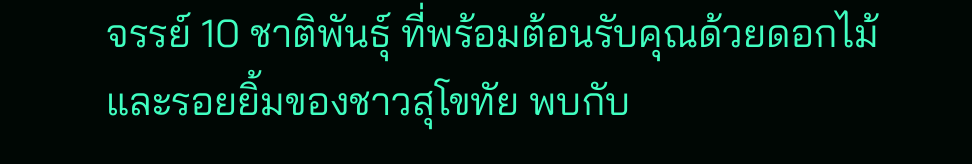จรรย์ 10 ชาติพันธุ์ ที่พร้อมต้อนรับคุณด้วยดอกไม้และรอยยิ้มของชาวสุโขทัย พบกับ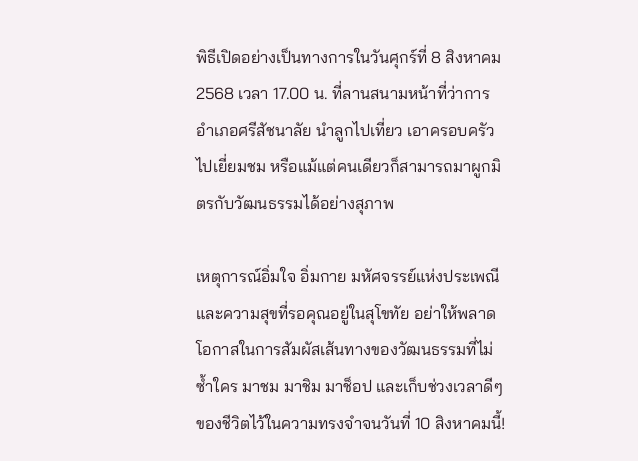พิธีเปิดอย่างเป็นทางการในวันศุกร์ที่ 8 สิงหาคม 2568 เวลา 17.00 น. ที่ลานสนามหน้าที่ว่าการอำเภอศรีสัชนาลัย นำลูกไปเที่ยว เอาครอบครัวไปเยี่ยมชม หรือแม้แต่คนเดียวก็สามารถมาผูกมิตรกับวัฒนธรรมได้อย่างสุภาพ

เหตุการณ์อิ่มใจ อิ่มกาย มหัศจรรย์แห่งประเพณี และความสุขที่รอคุณอยู่ในสุโขทัย อย่าให้พลาดโอกาสในการสัมผัสเส้นทางของวัฒนธรรมที่ไม่ซ้ำใคร มาชม มาชิม มาช็อป และเก็บช่วงเวลาดีๆ ของชีวิตไว้ในความทรงจำจนวันที่ 10 สิงหาคมนี้!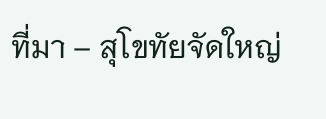ที่มา – สุโขทัยจัดใหญ่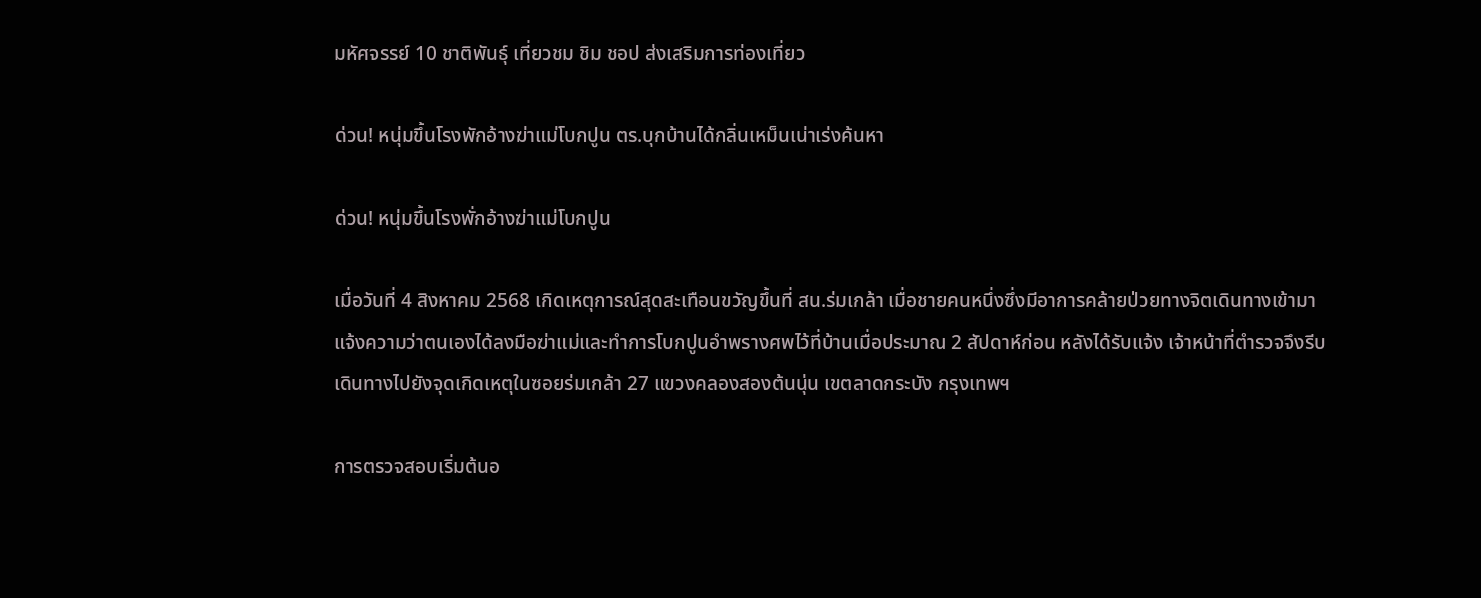มหัศจรรย์ 10 ชาติพันธุ์ เที่ยวชม ชิม ชอป ส่งเสริมการท่องเที่ยว

ด่วน! หนุ่มขึ้นโรงพักอ้างฆ่าแม่โบกปูน ตร.บุกบ้านได้กลิ่นเหม็นเน่าเร่งค้นหา

ด่วน! หนุ่มขึ้นโรงพั่กอ้างฆ่าแม่โบกปูน

เมื่อวันที่ 4 สิงหาคม 2568 เกิดเหตุการณ์สุดสะเทือนขวัญขึ้นที่ สน.ร่มเกล้า เมื่อชายคนหนึ่งซึ่งมีอาการคล้ายป่วยทางจิตเดินทางเข้ามาแจ้งความว่าตนเองได้ลงมือฆ่าแม่และทำการโบกปูนอำพรางศพไว้ที่บ้านเมื่อประมาณ 2 สัปดาห์ก่อน หลังได้รับแจ้ง เจ้าหน้าที่ตำรวจจึงรีบเดินทางไปยังจุดเกิดเหตุในซอยร่มเกล้า 27 แขวงคลองสองต้นนุ่น เขตลาดกระบัง กรุงเทพฯ

การตรวจสอบเริ่มต้นอ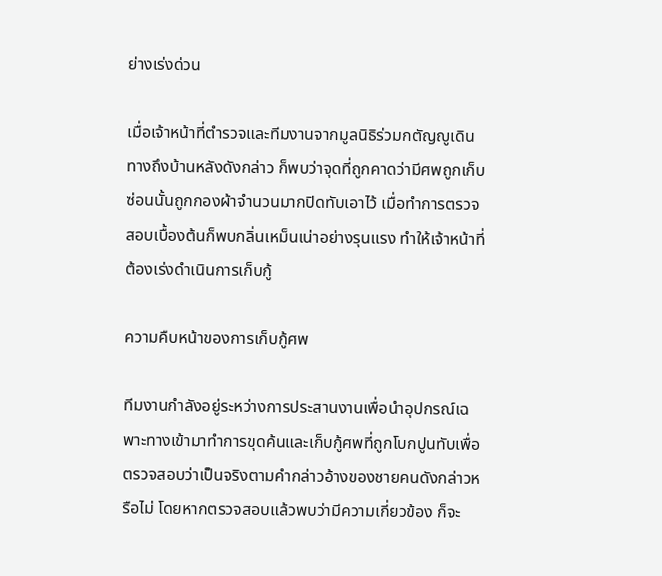ย่างเร่งด่วน

เมื่อเจ้าหน้าที่ตำรวจและทีมงานจากมูลนิธิร่วมกตัญญูเดินทางถึงบ้านหลังดังกล่าว ก็พบว่าจุดที่ถูกคาดว่ามีศพถูกเก็บซ่อนนั้นถูกกองผ้าจำนวนมากปิดทับเอาไว้ เมื่อทำการตรวจสอบเบื้องต้นก็พบกลิ่นเหม็นเน่าอย่างรุนแรง ทำให้เจ้าหน้าที่ต้องเร่งดำเนินการเก็บกู้

ความคืบหน้าของการเก็บกู้ศพ

ทีมงานกำลังอยู่ระหว่างการประสานงานเพื่อนำอุปกรณ์เฉพาะทางเข้ามาทำการขุดค้นและเก็บกู้ศพที่ถูกโบกปูนทับเพื่อตรวจสอบว่าเป็นจริงตามคำกล่าวอ้างของชายคนดังกล่าวหรือไม่ โดยหากตรวจสอบแล้วพบว่ามีความเกี่ยวข้อง ก็จะ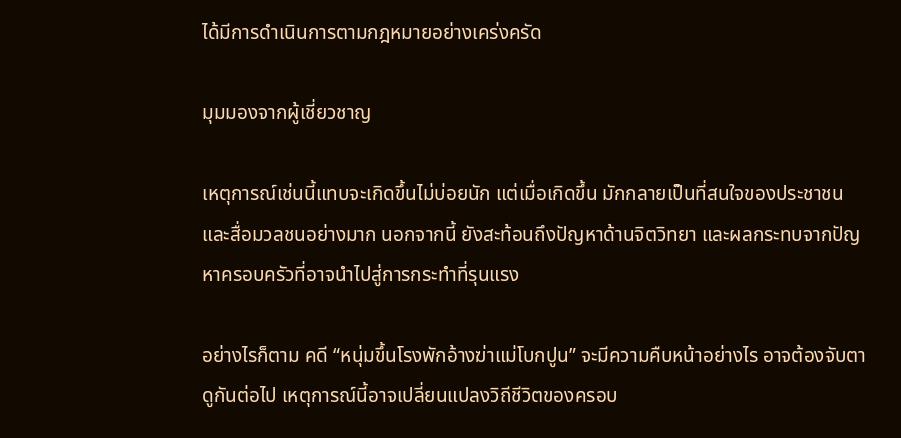ได้มีการดำเนินการตามกฎหมายอย่างเคร่งครัด

มุมมองจากผู้เชี่ยวชาญ

เหตุการณ์เช่นนี้แทบจะเกิดขึ้นไม่บ่อยนัก แต่เมื่อเกิดขึ้น มักกลายเป็นที่สนใจของประชาชนและสื่อมวลชนอย่างมาก นอกจากนี้ ยังสะท้อนถึงปัญหาด้านจิตวิทยา และผลกระทบจากปัญหาครอบครัวที่อาจนำไปสู่การกระทำที่รุนแรง

อย่างไรก็ตาม คดี “หนุ่มขึ้นโรงพักอ้างฆ่าแม่โบกปูน” จะมีความคืบหน้าอย่างไร อาจต้องจับตาดูกันต่อไป เหตุการณ์นี้อาจเปลี่ยนแปลงวิถีชีวิตของครอบ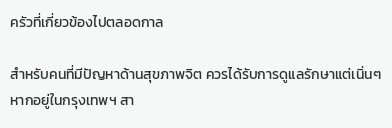ครัวที่เกี่ยวข้องไปตลอดกาล

สำหรับคนที่มีปัญหาด้านสุขภาพจิต ควรได้รับการดูแลรักษาแต่เนิ่นๆ หากอยู่ในกรุงเทพฯ สา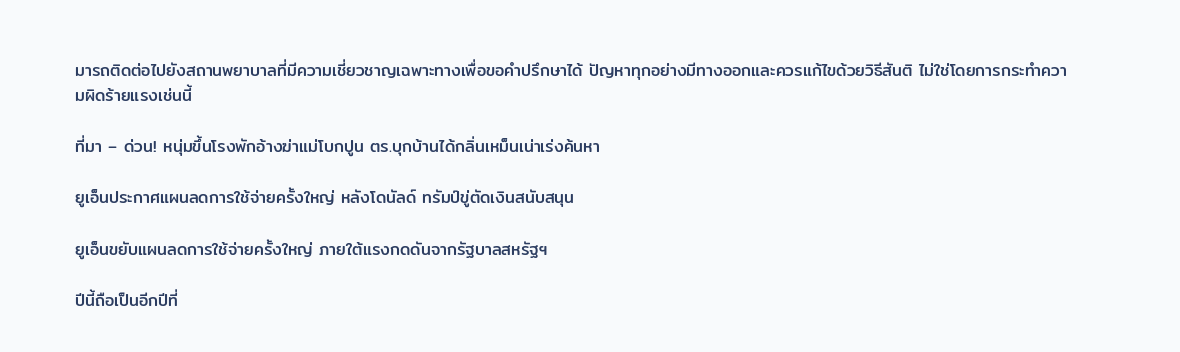มารถติดต่อไปยังสถานพยาบาลที่มีความเชี่ยวชาญเฉพาะทางเพื่อขอคำปรึกษาได้ ปัญหาทุกอย่างมีทางออกและควรแก้ไขด้วยวิธีสันติ ไม่ใช่โดยการกระทำความผิดร้ายแรงเช่นนี้

ที่มา – ด่วน! หนุ่มขึ้นโรงพักอ้างฆ่าแม่โบกปูน ตร.บุกบ้านได้กลิ่นเหม็นเน่าเร่งค้นหา

ยูเอ็นประกาศแผนลดการใช้จ่ายครั้งใหญ่ หลังโดนัลด์ ทรัมป์ขู่ตัดเงินสนับสนุน

ยูเอ็นขยับแผนลดการใช้จ่ายครั้งใหญ่ ภายใต้แรงกดดันจากรัฐบาลสหรัฐฯ

ปีนี้ถือเป็นอีกปีที่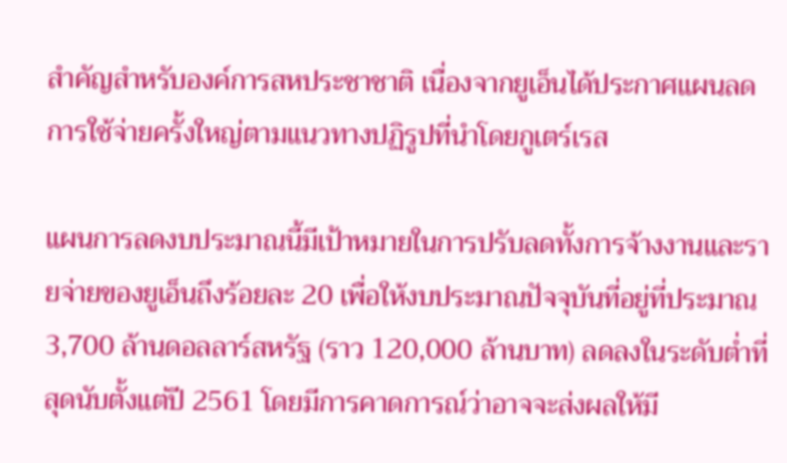สำคัญสำหรับองค์การสหประชาชาติ เนื่องจากยูเอ็นได้ประกาศแผนลดการใช้จ่ายครั้งใหญ่ตามแนวทางปฏิรูปที่นำโดยกูเตร์เรส

แผนการลดงบประมาณนี้มีเป้าหมายในการปรับลดทั้งการจ้างงานและรายจ่ายของยูเอ็นถึงร้อยละ 20 เพื่อให้งบประมาณปัจจุบันที่อยู่ที่ประมาณ 3,700 ล้านดอลลาร์สหรัฐ (ราว 120,000 ล้านบาท) ลดลงในระดับต่ำที่สุดนับตั้งแต่ปี 2561 โดยมีการคาดการณ์ว่าอาจจะส่งผลให้มี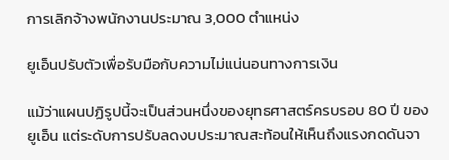การเลิกจ้างพนักงานประมาณ 3,000 ตำแหน่ง

ยูเอ็นปรับตัวเพื่อรับมือกับความไม่แน่นอนทางการเงิน

แม้ว่าแผนปฏิรูปนี้จะเป็นส่วนหนึ่งของยุทธศาสตร์ครบรอบ 80 ปี ของยูเอ็น แต่ระดับการปรับลดงบประมาณสะท้อนให้เห็นถึงแรงกดดันจา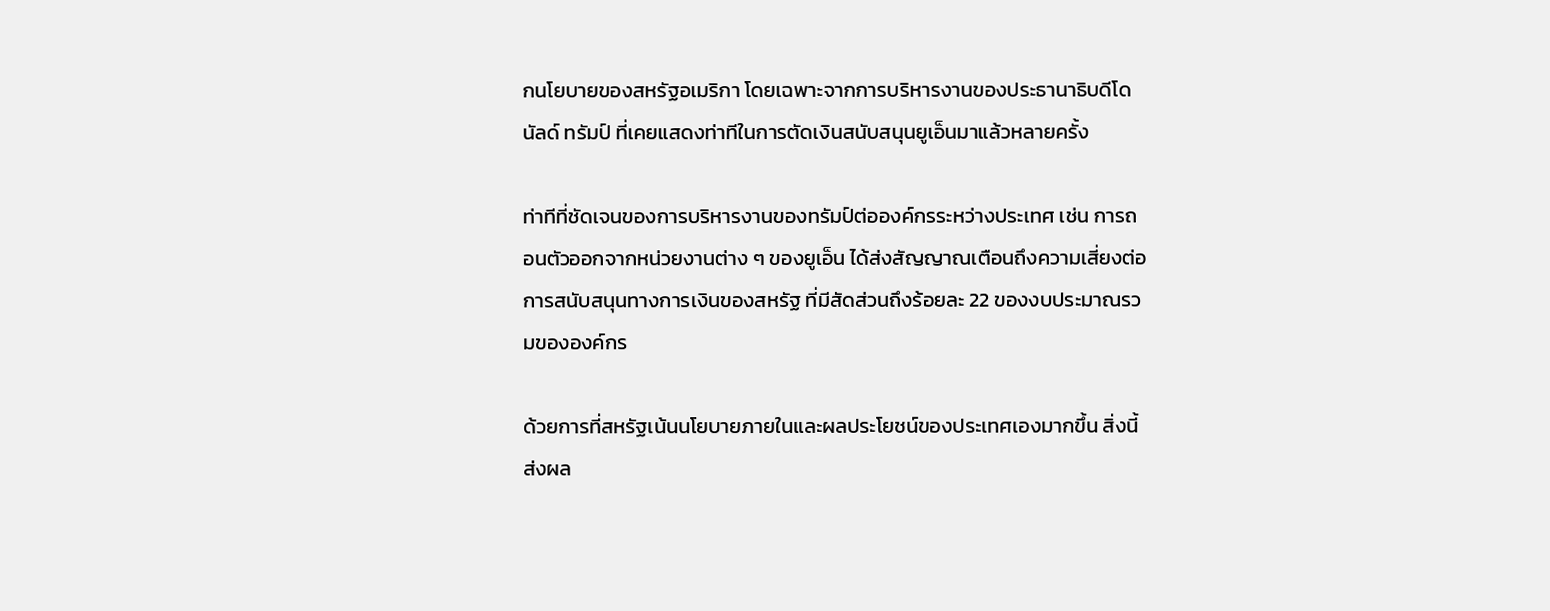กนโยบายของสหรัฐอเมริกา โดยเฉพาะจากการบริหารงานของประธานาธิบดีโดนัลด์ ทรัมป์ ที่เคยแสดงท่าทีในการตัดเงินสนับสนุนยูเอ็นมาแล้วหลายครั้ง

ท่าทีที่ชัดเจนของการบริหารงานของทรัมป์ต่อองค์กรระหว่างประเทศ เช่น การถอนตัวออกจากหน่วยงานต่าง ๆ ของยูเอ็น ได้ส่งสัญญาณเตือนถึงความเสี่ยงต่อการสนับสนุนทางการเงินของสหรัฐ ที่มีสัดส่วนถึงร้อยละ 22 ของงบประมาณรวมขององค์กร

ด้วยการที่สหรัฐเน้นนโยบายภายในและผลประโยชน์ของประเทศเองมากขึ้น สิ่งนี้ส่งผล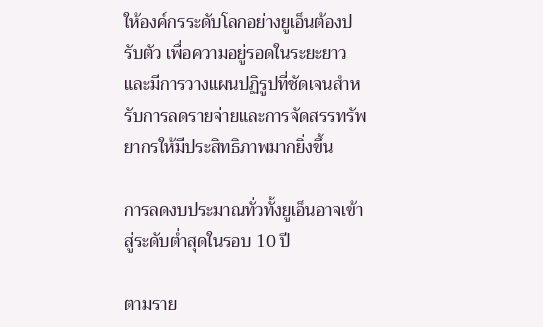ให้องค์กรระดับโลกอย่างยูเอ็นต้องปรับตัว เพื่อความอยู่รอดในระยะยาว และมีการวางแผนปฏิรูปที่ชัดเจนสำหรับการลดรายจ่ายและการจัดสรรทรัพยากรให้มีประสิทธิภาพมากยิ่งขึ้น

การลดงบประมาณทั่วทั้งยูเอ็นอาจเข้าสู่ระดับต่ำสุดในรอบ 10 ปี

ตามราย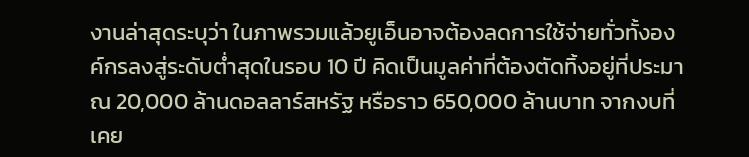งานล่าสุดระบุว่า ในภาพรวมแล้วยูเอ็นอาจต้องลดการใช้จ่ายทั่วทั้งองค์กรลงสู่ระดับต่ำสุดในรอบ 10 ปี คิดเป็นมูลค่าที่ต้องตัดทิ้งอยู่ที่ประมาณ 20,000 ล้านดอลลาร์สหรัฐ หรือราว 650,000 ล้านบาท จากงบที่เคย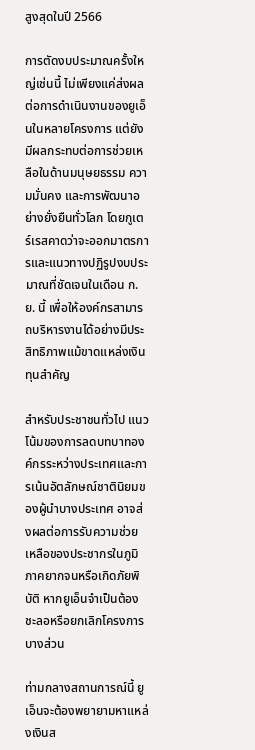สูงสุดในปี 2566

การตัดงบประมาณครั้งใหญ่เช่นนี้ ไม่เพียงแค่ส่งผลต่อการดำเนินงานของยูเอ็นในหลายโครงการ แต่ยังมีผลกระทบต่อการช่วยเหลือในด้านมนุษยธรรม ความมั่นคง และการพัฒนาอย่างยั่งยืนทั่วโลก โดยกูเตร์เรสคาดว่าจะออกมาตรการและแนวทางปฏิรูปงบประมาณที่ชัดเจนในเดือน ก.ย. นี้ เพื่อให้องค์กรสามารถบริหารงานได้อย่างมีประสิทธิภาพแม้ขาดแหล่งเงินทุนสำคัญ

สำหรับประชาชนทั่วไป แนวโน้มของการลดบทบาทองค์กรระหว่างประเทศและการเน้นอัตลักษณ์ชาตินิยมของผู้นำบางประเทศ อาจส่งผลต่อการรับความช่วยเหลือของประชากรในภูมิภาคยากจนหรือเกิดภัยพิบัติ หากยูเอ็นจำเป็นต้องชะลอหรือยกเลิกโครงการบางส่วน

ท่ามกลางสถานการณ์นี้ ยูเอ็นจะต้องพยายามหาแหล่งเงินส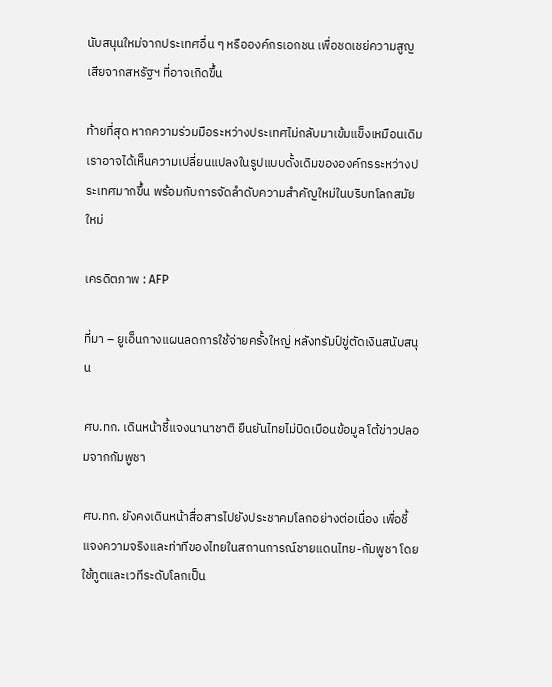นับสนุนใหม่จากประเทศอื่น ๆ หรือองค์กรเอกชน เพื่อชดเชย่ความสูญเสียจากสหรัฐฯ ที่อาจเกิดขึ้น

ท้ายที่สุด หากความร่วมมือระหว่างประเทศไม่กลับมาเข้มแข็งเหมือนเดิม เราอาจได้เห็นความเปลี่ยนแปลงในรูปแบบดั้งเดิมขององค์กรระหว่างประเทศมากขึ้น พร้อมกับการจัดลำดับความสำคัญใหม่ในบริบทโลกสมัยใหม่

เครดิตภาพ : AFP

ที่มา – ยูเอ็นกางแผนลดการใช้จ่ายครั้งใหญ่ หลังทรัมป์ขู่ตัดเงินสนับสนุน

ศบ.ทก. เดินหน้าชี้แจงนานาชาติ ยืนยันไทยไม่บิดเบือนข้อมูล โต้ข่าวปลอมจากกัมพูชา

ศบ.ทก. ยังคงเดินหน้าสื่อสารไปยังประชาคมโลกอย่างต่อเนื่อง เพื่อชี้แจงความจริงและท่าทีของไทยในสถานการณ์ชายแดนไทย-กัมพูชา โดยใช้ทูตและเวทีระดับโลกเป็น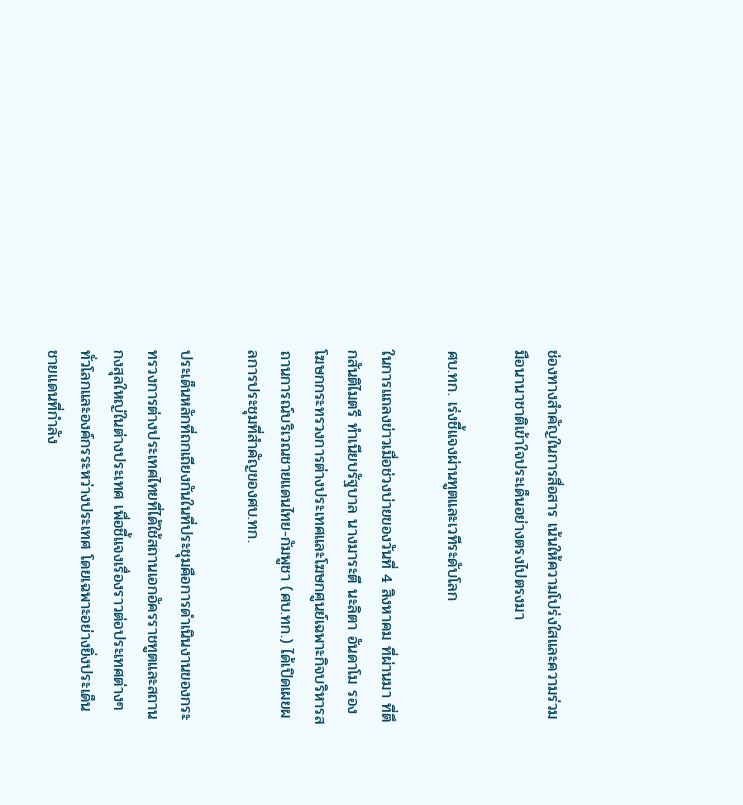ช่องทางสำคัญในการสื่อสาร เน้นให้ความโปร่งใสและความร่วมมือนานาชาติเข้าใจประเด็นอย่างตรงไปตรงมา

ศบ.ทก. เร่งชี้แจงผ่านทูตและเวทีระดับโลก

ในการแถลงข่าวเมื่อช่วงบ่ายของวันที่ 4 สิงหาคม ที่ผ่านมา ที่ตึกสันติไมตรี ทำเนียบรัฐบาล นางมาระตี นะลิตา อันดาโม รองโฆษกกระทรวงการต่างประเทศและโฆษกศูนย์เฉพาะกิจบริหารสถานการณ์บริเวณชายแดนไทย-กัมพูชา (ศบ.ทก.) ได้เปิดเผยผลการประชุมที่สำคัญของศบ.ทก.

ประเด็นหลักที่ถกเถียงกันในที่ประชุมคือการดำเนินงานของกระทรวงการต่างประเทศไทยที่ได้ใช้สถานเอกอัครราชทูตและสถานกงสุลใหญ่ในต่างประเทศ เพื่อชี้แจงเรื่องราวต่อประเทศต่างๆ ทั่วโลกและองค์กรระหว่างประเทศ โดยเฉพาะอย่างยิ่งประเด็นชายแดนที่กำลัง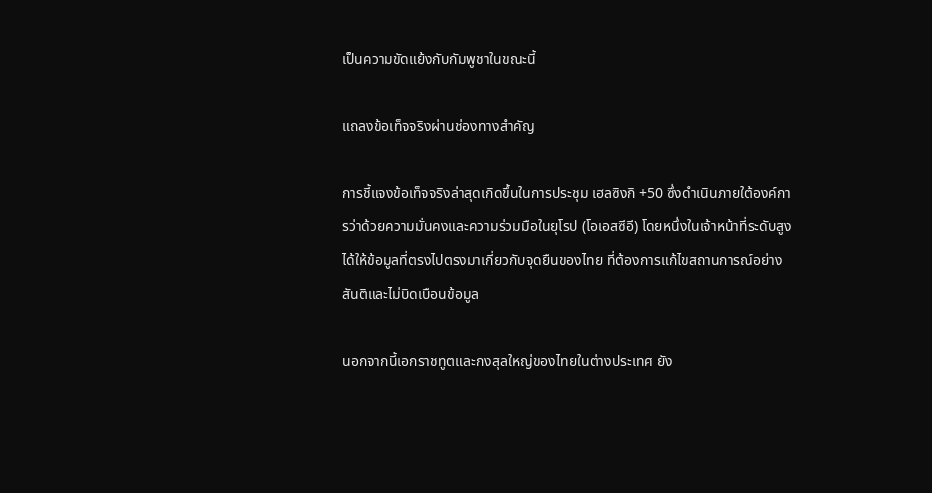เป็นความขัดแย้งกับกัมพูชาในขณะนี้

แถลงข้อเท็จจริงผ่านช่องทางสำคัญ

การชี้แจงข้อเท็จจริงล่าสุดเกิดขึ้นในการประชุม เฮลซิงกิ +50 ซึ่งดำเนินภายใต้องค์การว่าด้วยความมั่นคงและความร่วมมือในยุโรป (โอเอสซีอี) โดยหนึ่งในเจ้าหน้าที่ระดับสูง ได้ให้ข้อมูลที่ตรงไปตรงมาเกี่ยวกับจุดยืนของไทย ที่ต้องการแก้ไขสถานการณ์อย่างสันติและไม่บิดเบือนข้อมูล

นอกจากนี้เอกราชทูตและกงสุลใหญ่ของไทยในต่างประเทศ ยัง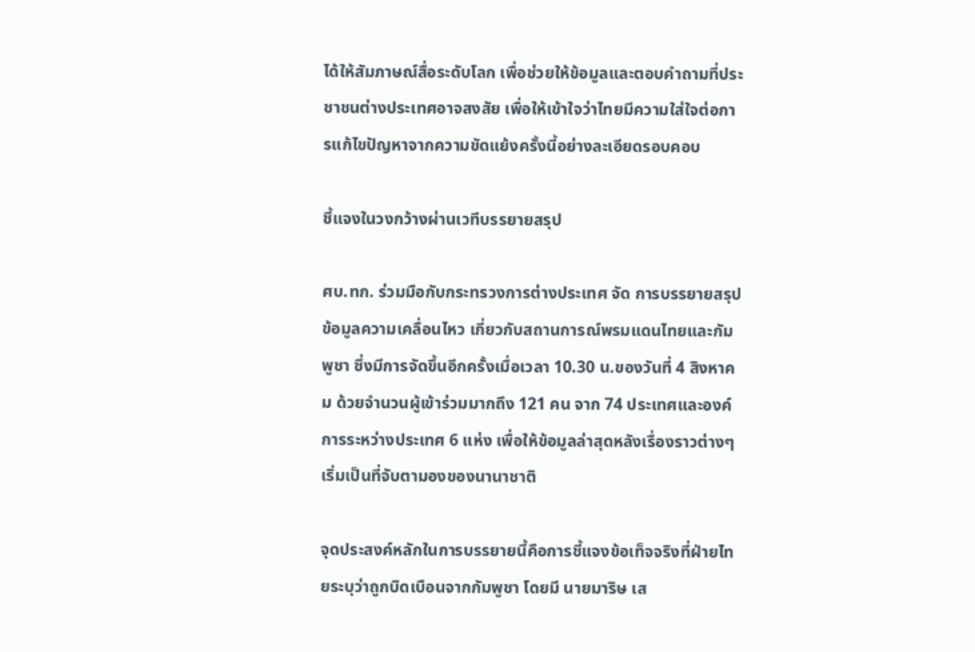ได้ให้สัมภาษณ์สื่อระดับโลก เพื่อช่วยให้ข้อมูลและตอบคำถามที่ประชาชนต่างประเทศอาจสงสัย เพื่อให้เข้าใจว่าไทยมีความใส่ใจต่อการแก้ไขปัญหาจากความขัดแย้งครั้งนี้อย่างละเอียดรอบคอบ

ชี้แจงในวงกว้างผ่านเวทีบรรยายสรุป

ศบ.ทก. ร่วมมือกับกระทรวงการต่างประเทศ จัด การบรรยายสรุปข้อมูลความเคลื่อนไหว เกี่ยวกับสถานการณ์พรมแดนไทยและกัมพูชา ซึ่งมีการจัดขึ้นอีกครั้งเมื่อเวลา 10.30 น.ของวันที่ 4 สิงหาคม ด้วยจำนวนผู้เข้าร่วมมากถึง 121 คน จาก 74 ประเทศและองค์การระหว่างประเทศ 6 แห่ง เพื่อให้ข้อมูลล่าสุดหลังเรื่องราวต่างๆ เริ่มเป็นที่จับตามองของนานาชาติ

จุดประสงค์หลักในการบรรยายนี้คือการชี้แจงข้อเท็จจริงที่ฝ่ายไทยระบุว่าถูกบิดเบือนจากกัมพูชา โดยมี นายมาริษ เส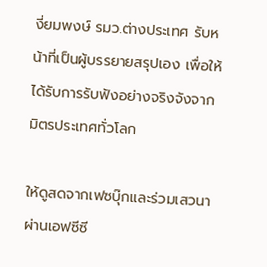งี่ยมพงษ์ รมว.ต่างประเทศ รับหน้าที่เป็นผู้บรรยายสรุปเอง เพื่อให้ได้รับการรับฟังอย่างจริงจังจากมิตรประเทศทั่วโลก

ให้ดูสดจากเฟซบุ๊กและร่วมเสวนาผ่านเอฟซีซี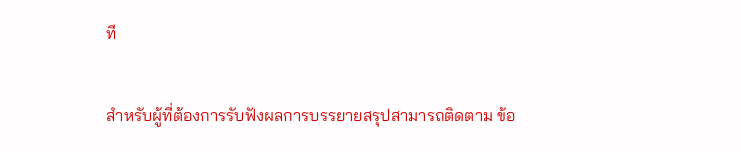ที

สำหรับผู้ที่ต้องการรับฟังผลการบรรยายสรุปสามารถติดตาม ข้อ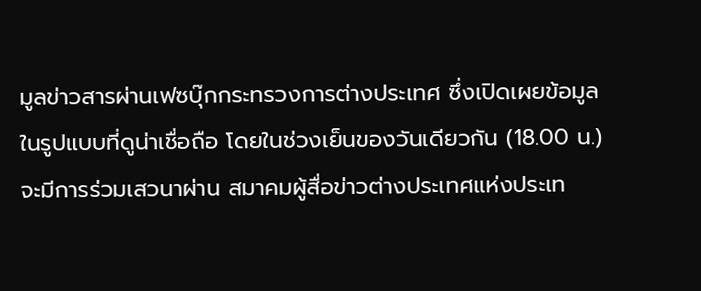มูลข่าวสารผ่านเฟซบุ๊กกระทรวงการต่างประเทศ ซึ่งเปิดเผยข้อมูลในรูปแบบที่ดูน่าเชื่อถือ โดยในช่วงเย็นของวันเดียวกัน (18.00 น.) จะมีการร่วมเสวนาผ่าน สมาคมผู้สื่อข่าวต่างประเทศแห่งประเท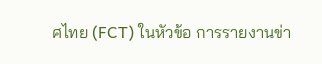ศไทย (FCT) ในหัวข้อ การรายงานข่า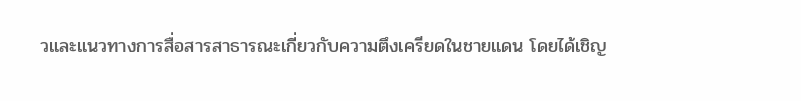วและแนวทางการสื่อสารสาธารณะเกี่ยวกับความตึงเครียดในชายแดน โดยได้เชิญ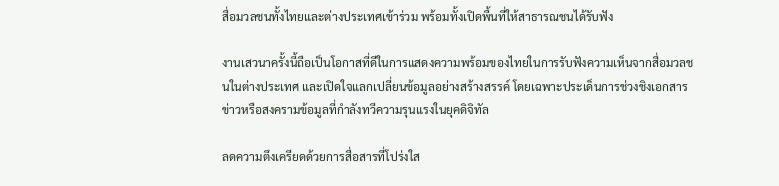สื่อมวลชนทั้งไทยและต่างประเทศเข้าร่วม พร้อมทั้งเปิดพื้นที่ให้สาธารณชนได้รับฟัง

งานเสวนาครั้งนี้ถือเป็นโอกาสที่ดีในการแสดงความพร้อมของไทยในการรับฟังความเห็นจากสื่อมวลชนในต่างประเทศ และเปิดใจแลกเปลี่ยนข้อมูลอย่างสร้างสรรค์ โดยเฉพาะประเด็นการช่วงชิงเอกสารข่าวหรือสงครามข้อมูลที่กำลังทวีความรุนแรงในยุคดิจิทัล

ลดความตึงเครียดด้วยการสื่อสารที่โปร่งใส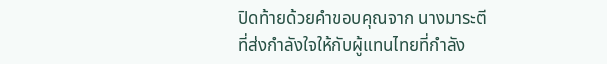ปิดท้ายด้วยคำขอบคุณจาก นางมาระตี ที่ส่งกำลังใจให้กับผู้แทนไทยที่กำลัง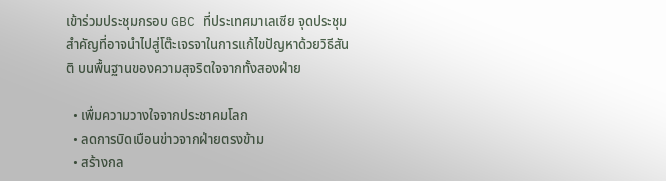เข้าร่วมประชุมกรอบ GBC ที่ประเทศมาเลเซีย จุดประชุมสำคัญที่อาจนำไปสู่โต๊ะเจรจาในการแก้ไขปัญหาด้วยวิธีสันติ บนพื้นฐานของความสุจริตใจจากทั้งสองฝ่าย

  • เพื่มความวางใจจากประชาคมโลก
  • ลดการบิดเบือนข่าวจากฝ่ายตรงข้าม
  • สร้างกล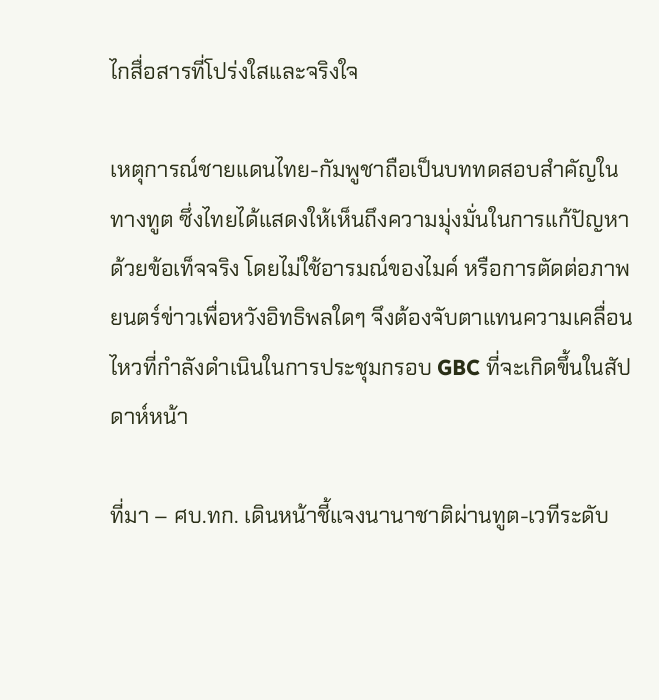ไกสื่อสารที่โปร่งใสและจริงใจ

เหตุการณ์ชายแดนไทย-กัมพูชาถือเป็นบททดสอบสำคัญในทางทูต ซึ่งไทยได้แสดงให้เห็นถึงความมุ่งมั่นในการแก้ปัญหาด้วยข้อเท็จจริง โดยไม่ใช้อารมณ์ของไมค์ หรือการตัดต่อภาพยนตร์ข่าวเพื่อหวังอิทธิพลใดๆ จึงต้องจับตาแทนความเคลื่อนไหวที่กำลังดำเนินในการประชุมกรอบ GBC ที่จะเกิดขึ้นในสัปดาห์หน้า

ที่มา – ศบ.ทก. เดินหน้าชี้แจงนานาชาติผ่านทูต-เวทีระดับ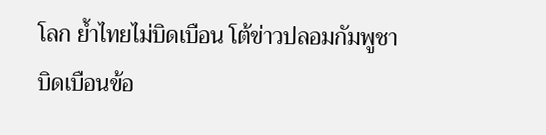โลก ย้ำไทยไม่บิดเบือน โต้ข่าวปลอมกัมพูชาบิดเบือนข้อ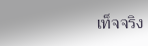เท็จจริง